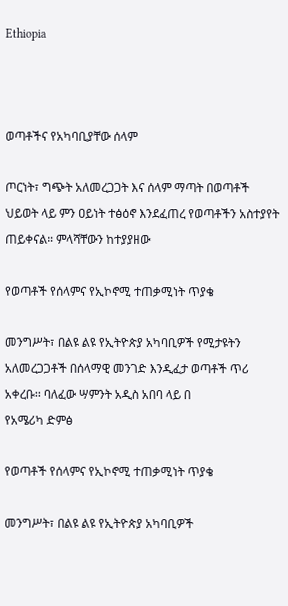Ethiopia



ወጣቶችና የአካባቢያቸው ሰላም

ጦርነት፣ ግጭት አለመረጋጋት እና ሰላም ማጣት በወጣቶች ህይወት ላይ ምን ዐይነት ተፅዕኖ እንደፈጠረ የወጣቶችን አስተያየት ጠይቀናል። ምላሻቸውን ከተያያዘው

የወጣቶች የሰላምና የኢኮኖሚ ተጠቃሚነት ጥያቄ

መንግሥት፣ በልዩ ልዩ የኢትዮጵያ አካባቢዎች የሚታዩትን አለመረጋጋቶች በሰላማዊ መንገድ እንዲፈታ ወጣቶች ጥሪ አቀረቡ፡፡ ባለፈው ሣምንት አዲስ አበባ ላይ በ
የአሜሪካ ድምፅ

የወጣቶች የሰላምና የኢኮኖሚ ተጠቃሚነት ጥያቄ

መንግሥት፣ በልዩ ልዩ የኢትዮጵያ አካባቢዎች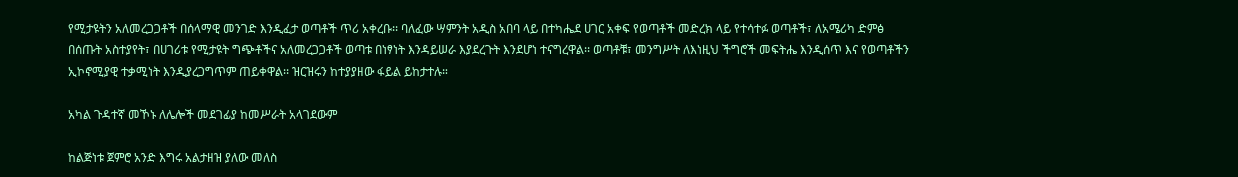የሚታዩትን አለመረጋጋቶች በሰላማዊ መንገድ እንዲፈታ ወጣቶች ጥሪ አቀረቡ፡፡ ባለፈው ሣምንት አዲስ አበባ ላይ በተካሔደ ሀገር አቀፍ የወጣቶች መድረክ ላይ የተሳተፉ ወጣቶች፣ ለአሜሪካ ድምፅ በሰጡት አስተያየት፣ በሀገሪቱ የሚታዩት ግጭቶችና አለመረጋጋቶች ወጣቱ በነፃነት እንዳይሠራ እያደረጉት እንደሆነ ተናግረዋል፡፡ ወጣቶቹ፣ መንግሥት ለእነዚህ ችግሮች መፍትሔ እንዲሰጥ እና የወጣቶችን ኢኮኖሚያዊ ተቃሚነት እንዲያረጋግጥም ጠይቀዋል፡፡ ዝርዝሩን ከተያያዘው ፋይል ይከታተሉ።

አካል ጉዳተኛ መኾኑ ለሌሎች መደገፊያ ከመሥራት አላገደውም

ከልጅነቱ ጀምሮ አንድ እግሩ አልታዘዝ ያለው መለስ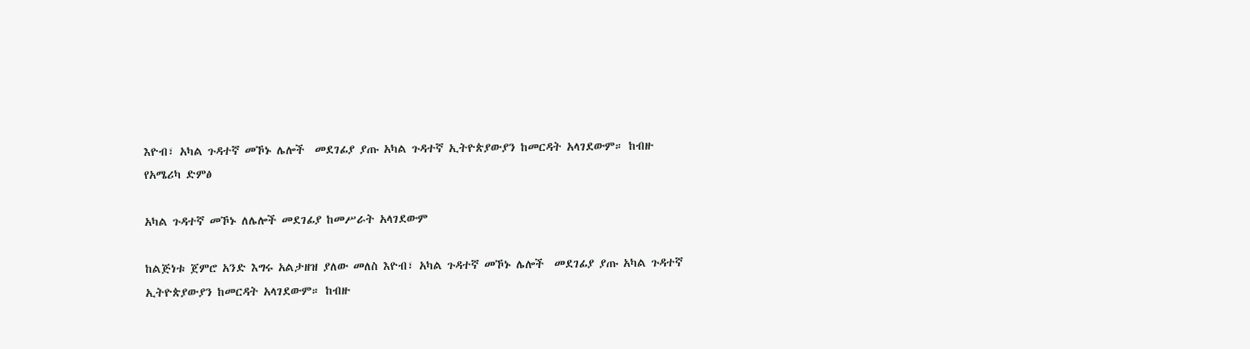እዮብ፣ አካል ጉዳተኛ መኾኑ ሌሎች  መደገፊያ ያጡ አካል ጉዳተኛ ኢትዮጵያውያን ከመርዳት አላገደውም። ከብዙ
የአሜሪካ ድምፅ

አካል ጉዳተኛ መኾኑ ለሌሎች መደገፊያ ከመሥራት አላገደውም

ከልጅነቱ ጀምሮ አንድ እግሩ አልታዘዝ ያለው መለስ እዮብ፣ አካል ጉዳተኛ መኾኑ ሌሎች  መደገፊያ ያጡ አካል ጉዳተኛ ኢትዮጵያውያን ከመርዳት አላገደውም። ከብዙ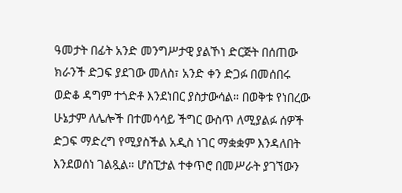ዓመታት በፊት አንድ መንግሥታዊ ያልኾነ ድርጅት በሰጠው ክራንች ድጋፍ ያደገው መለስ፣ አንድ ቀን ድጋፉ በመሰበሩ ወድቆ ዳግም ተጎድቶ እንደነበር ያስታውሳል። በወቅቱ የነበረው ሁኔታም ለሌሎች በተመሳሳይ ችግር ውስጥ ለሚያልፉ ሰዎች ድጋፍ ማድረግ የሚያስችል አዲስ ነገር ማቋቋም እንዳለበት እንደወሰነ ገልጿል። ሆስፒታል ተቀጥሮ በመሥራት ያገኘውን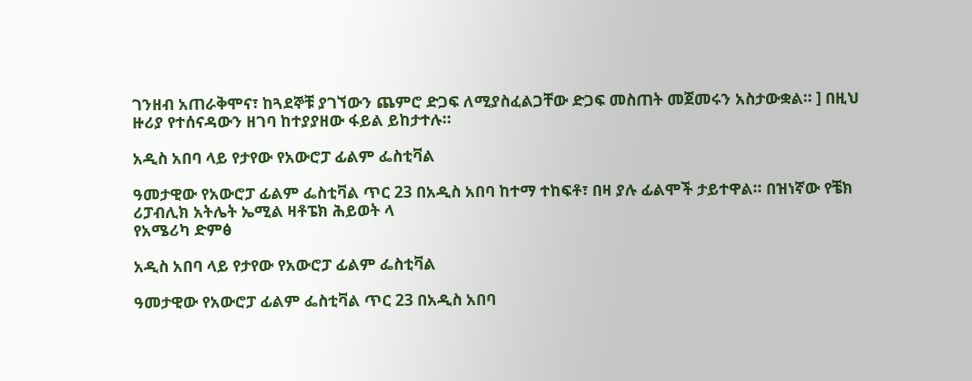ገንዘብ አጠራቅሞና፣ ከጓደኞቹ ያገኘውን ጨምሮ ድጋፍ ለሚያስፈልጋቸው ድጋፍ መስጠት መጀመሩን አስታውቋል። ] በዚህ ዙሪያ የተሰናዳውን ዘገባ ከተያያዘው ፋይል ይከታተሉ።

አዲስ አበባ ላይ የታየው የአውሮፓ ፊልም ፌስቲቫል

ዓመታዊው የአውሮፓ ፊልም ፌስቲቫል ጥር 23 በአዲስ አበባ ከተማ ተከፍቶ፣ በዛ ያሉ ፊልሞች ታይተዋል። በዝነኛው የቼክ ሪፓብሊክ አትሌት ኤሚል ዛቶፔክ ሕይወት ላ
የአሜሪካ ድምፅ

አዲስ አበባ ላይ የታየው የአውሮፓ ፊልም ፌስቲቫል

ዓመታዊው የአውሮፓ ፊልም ፌስቲቫል ጥር 23 በአዲስ አበባ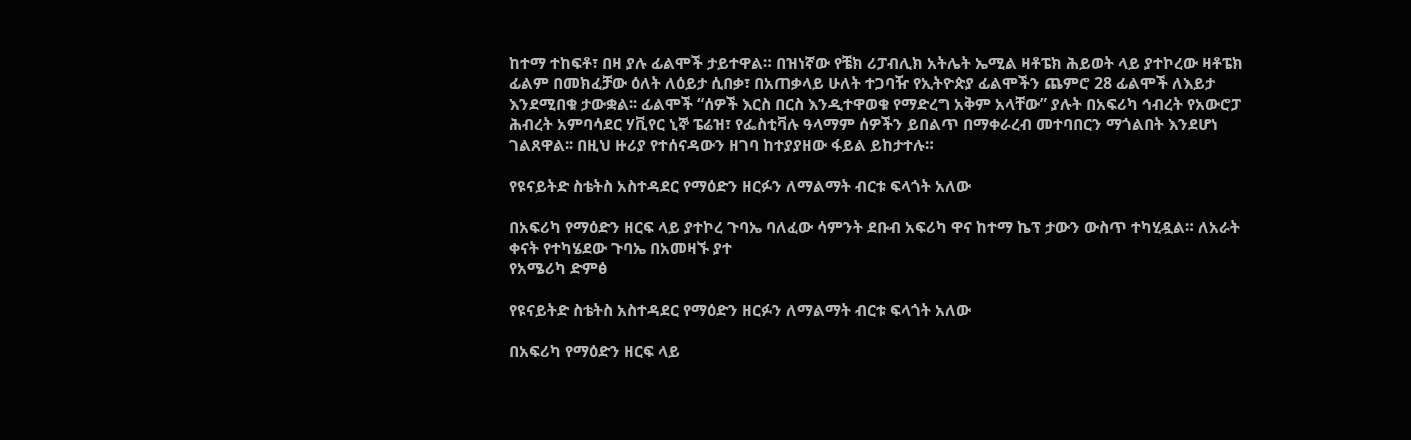ከተማ ተከፍቶ፣ በዛ ያሉ ፊልሞች ታይተዋል። በዝነኛው የቼክ ሪፓብሊክ አትሌት ኤሚል ዛቶፔክ ሕይወት ላይ ያተኮረው ዛቶፔክ ፊልም በመክፈቻው ዕለት ለዕይታ ሲበቃ፣ በአጠቃላይ ሁለት ተጋባዥ የኢትዮጵያ ፊልሞችን ጨምሮ 28 ፊልሞች ለእይታ እንደሚበቁ ታውቋል፡፡ ፊልሞች “ሰዎች እርስ በርስ እንዲተዋወቁ የማድረግ አቅም አላቸው” ያሉት በአፍሪካ ኅብረት የአውሮፓ ሕብረት አምባሳደር ሃቪየር ኒኞ ፔሬዝ፣ የፌስቲቫሉ ዓላማም ሰዎችን ይበልጥ በማቀራረብ መተባበርን ማጎልበት እንደሆነ ገልጸዋል፡፡ በዚህ ዙሪያ የተሰናዳውን ዘገባ ከተያያዘው ፋይል ይከታተሉ።

የዩናይትድ ስቴትስ አስተዳደር የማዕድን ዘርፉን ለማልማት ብርቱ ፍላጎት አለው

በአፍሪካ የማዕድን ዘርፍ ላይ ያተኮረ ጉባኤ ባለፈው ሳምንት ደቡብ አፍሪካ ዋና ከተማ ኬፕ ታውን ውስጥ ተካሂዷል። ለአራት ቀናት የተካሄደው ጉባኤ በአመዛኙ ያተ
የአሜሪካ ድምፅ

የዩናይትድ ስቴትስ አስተዳደር የማዕድን ዘርፉን ለማልማት ብርቱ ፍላጎት አለው

በአፍሪካ የማዕድን ዘርፍ ላይ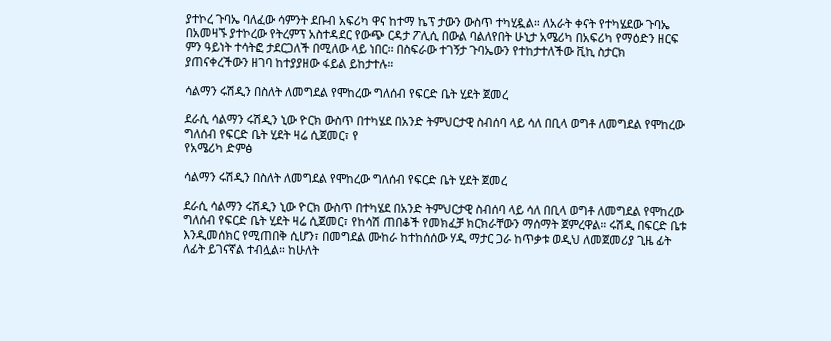ያተኮረ ጉባኤ ባለፈው ሳምንት ደቡብ አፍሪካ ዋና ከተማ ኬፕ ታውን ውስጥ ተካሂዷል። ለአራት ቀናት የተካሄደው ጉባኤ በአመዛኙ ያተኮረው የትረምፕ አስተዳደር የውጭ ርዳታ ፖሊሲ በውል ባልለየበት ሁኒታ አሜሪካ በአፍሪካ የማዕድን ዘርፍ ምን ዓይነት ተሳትፎ ታደርጋለች በሚለው ላይ ነበር፡፡ በስፍራው ተገኝታ ጉባኤውን የተከታተለችው ቪኪ ስታርክ ያጠናቀረችውን ዘገባ ከተያያዘው ፋይል ይከታተሉ።

ሳልማን ሩሽዲን በስለት ለመግደል የሞከረው ግለሰብ የፍርድ ቤት ሂደት ጀመረ

ደራሲ ሳልማን ሩሽዲን ኒው ዮርክ ውስጥ በተካሄደ በአንድ ትምህርታዊ ስብሰባ ላይ ሳለ በቢላ ወግቶ ለመግደል የሞከረው ግለሰብ የፍርድ ቤት ሂደት ዛሬ ሲጀመር፣ የ
የአሜሪካ ድምፅ

ሳልማን ሩሽዲን በስለት ለመግደል የሞከረው ግለሰብ የፍርድ ቤት ሂደት ጀመረ

ደራሲ ሳልማን ሩሽዲን ኒው ዮርክ ውስጥ በተካሄደ በአንድ ትምህርታዊ ስብሰባ ላይ ሳለ በቢላ ወግቶ ለመግደል የሞከረው ግለሰብ የፍርድ ቤት ሂደት ዛሬ ሲጀመር፣ የከሳሽ ጠበቆች የመክፈቻ ክርክራቸውን ማሰማት ጀምረዋል። ሩሽዲ በፍርድ ቤቱ እንዲመሰክር የሚጠበቅ ሲሆን፣ በመግደል ሙከራ ከተከሰሰው ሃዲ ማታር ጋራ ከጥቃቱ ወዲህ ለመጀመሪያ ጊዜ ፊት ለፊት ይገናኛል ተብሏል። ከሁለት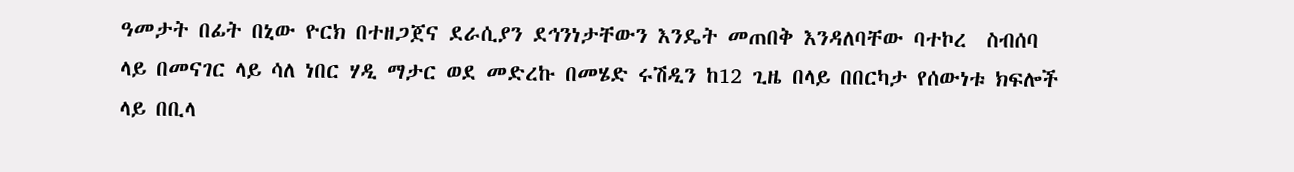ዓመታት በፊት በኒው ዮርክ በተዘጋጀና ደራሲያን ደኅንነታቸውን እንዴት መጠበቅ እንዳለባቸው ባተኮረ  ስብሰባ ላይ በመናገር ላይ ሳለ ነበር ሃዲ ማታር ወደ መድረኩ በመሄድ ሩሽዲን ከ12 ጊዜ በላይ በበርካታ የሰውነቱ ክፍሎች ላይ በቢላ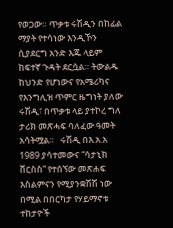የወጋው። ጥቃቱ ሩሽዲን በከፊል ማያት የተሳነው እንዲኾን ሲያደርግ አንድ እጁ ላይም ከፍተኛ ጉዳት ደርሷል። ትውልዱ ከህንድ የሆነውና የአሜሪካና የእንግሊዝ ጥምር ዜግነት ያለው ሩሽዲ፣ በጥቃቱ ላይ ያተኮረ ግለ ታሪክ መጽሓፍ ባለፈው ዓመት አሳትሟል።   ሩሽዲ በእ.አ.አ 1989 ያሳተመውና “ሳታኒክ ቨርስስ” የተሰኘው መጽሐፍ እስልምናን የሚያንቋሽሽ ነው በሚል በበርካታ የሃይማኖቱ ተከታዮች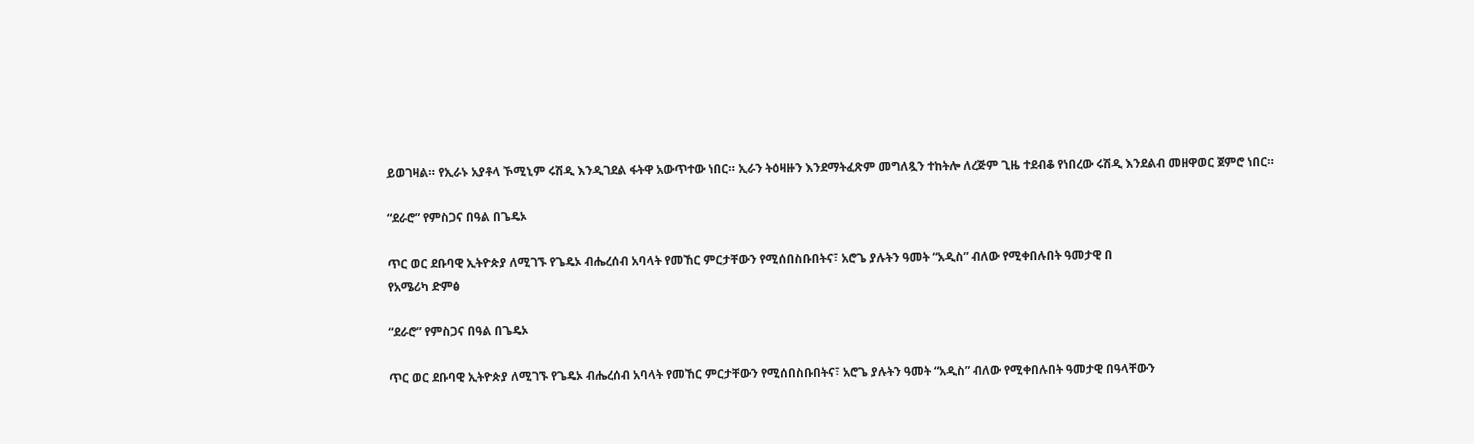ይወገዛል። የኢራኑ አያቶላ ኾሚኒም ሩሽዲ እንዲገደል ፋትዋ አውጥተው ነበር። ኢራን ትዕዛዙን እንደማትፈጽም መግለጿን ተከትሎ ለረጅም ጊዜ ተደብቆ የነበረው ሩሽዲ እንደልብ መዘዋወር ጀምሮ ነበር።

“ደራሮ” የምስጋና በዓል በጌዴኦ

ጥር ወር ደቡባዊ ኢትዮጵያ ለሚገኙ የጌዴኦ ብሔረሰብ አባላት የመኸር ምርታቸውን የሚሰበስቡበትና፣ አሮጌ ያሉትን ዓመት “አዲስ” ብለው የሚቀበሉበት ዓመታዊ በ
የአሜሪካ ድምፅ

“ደራሮ” የምስጋና በዓል በጌዴኦ

ጥር ወር ደቡባዊ ኢትዮጵያ ለሚገኙ የጌዴኦ ብሔረሰብ አባላት የመኸር ምርታቸውን የሚሰበስቡበትና፣ አሮጌ ያሉትን ዓመት “አዲስ” ብለው የሚቀበሉበት ዓመታዊ በዓላቸውን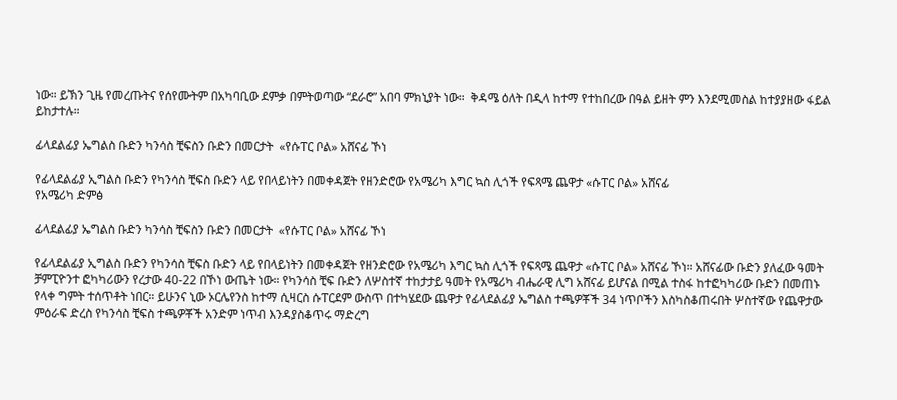ነው። ይኽን ጊዜ የመረጡትና የሰየሙትም በአካባቢው ደምቃ በምትወጣው “ደራሮ” አበባ ምክኒያት ነው።  ቅዳሜ ዕለት በዲላ ከተማ የተከበረው በዓል ይዘት ምን እንደሚመስል ከተያያዘው ፋይል ይከታተሉ።

ፊላደልፊያ ኤግልስ ቡድን ካንሳስ ቺፍስን ቡድን በመርታት  «የሱፐር ቦል» አሸናፊ ኾነ

የፊላደልፊያ ኢግልስ ቡድን የካንሳስ ቺፍስ ቡድን ላይ የበላይነትን በመቀዳጀት የዘንድሮው የአሜሪካ እግር ኳስ ሊጎች የፍጻሜ ጨዋታ «ሱፐር ቦል» አሸናፊ
የአሜሪካ ድምፅ

ፊላደልፊያ ኤግልስ ቡድን ካንሳስ ቺፍስን ቡድን በመርታት  «የሱፐር ቦል» አሸናፊ ኾነ

የፊላደልፊያ ኢግልስ ቡድን የካንሳስ ቺፍስ ቡድን ላይ የበላይነትን በመቀዳጀት የዘንድሮው የአሜሪካ እግር ኳስ ሊጎች የፍጻሜ ጨዋታ «ሱፐር ቦል» አሸናፊ ኾነ። አሸናፊው ቡድን ያለፈው ዓመት ቻምፒዮንተ ፎካካሪውን የረታው 40-22 በኾነ ውጤት ነው። የካንሳስ ቺፍ ቡድን ለሦስተኛ ተከታታይ ዓመት የአሜሪካ ብሔራዊ ሊግ አሸናፊ ይሆናል በሚል ተስፋ ከተፎካካሪው ቡድን በመጠኑ የላቀ ግምት ተሰጥቶት ነበር። ይሁንና ኒው ኦርሌየንስ ከተማ ሲዛርስ ሱፐርደም ውስጥ በተካሄደው ጨዋታ የፊላደልፊያ ኤግልስ ተጫዎቾች 34 ነጥቦችን እስካስቆጠሩበት ሦስተኛው የጨዋታው ምዕራፍ ድረስ የካንሳስ ቺፍስ ተጫዎቾች አንድም ነጥብ እንዳያስቆጥሩ ማድረግ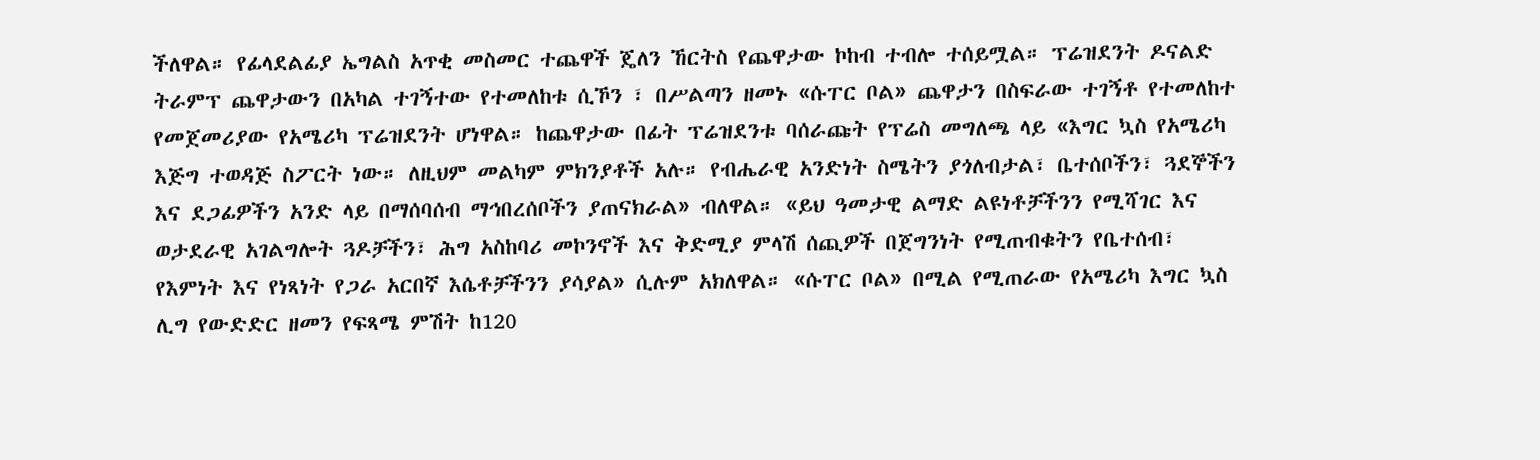ችለዋል። የፊላደልፊያ ኤግልስ አጥቂ መስመር ተጨዋች ጄለን ኸርትስ የጨዋታው ኮከብ ተብሎ ተሰይሟል። ፕሬዝደንት ዶናልድ ትራምፕ ጨዋታውን በአካል ተገኝተው የተመለከቱ ሲኾን ፣ በሥልጣን ዘመኑ «ሱፐር ቦል» ጨዋታን በስፍራው ተገኝቶ የተመለከተ የመጀመሪያው የአሜሪካ ፕሬዝደንት ሆነዋል። ከጨዋታው በፊት ፕሬዝደንቱ ባሰራጩት የፕሬስ መግለጫ ላይ «እግር ኳስ የአሜሪካ እጅግ ተወዳጅ ስፖርት ነው። ለዚህም መልካም ምክንያቶች አሉ። የብሔራዊ አንድነት ስሜትን ያጎለብታል፣ ቤተሰቦችን፣ ጓደኞችን እና ደጋፊዎችን አንድ ላይ በማሰባሰብ ማኅበረሰቦችን ያጠናክራል» ብለዋል። «ይህ ዓመታዊ ልማድ ልዩነቶቻችንን የሚሻገር እና ወታደራዊ አገልግሎት ጓዶቻችን፣ ሕግ አስከባሪ መኮንኖች እና ቅድሚያ ምላሽ ሰጪዎች በጀግንነት የሚጠብቁትን የቤተሰብ፣ የእምነት እና የነጻነት የጋራ አርበኛ እሴቶቻችንን ያሳያል» ሲሉም አክለዋል። «ሱፐር ቦል» በሚል የሚጠራው የአሜሪካ እግር ኳስ ሊግ የውድድር ዘመን የፍጻሜ ምሽት ከ120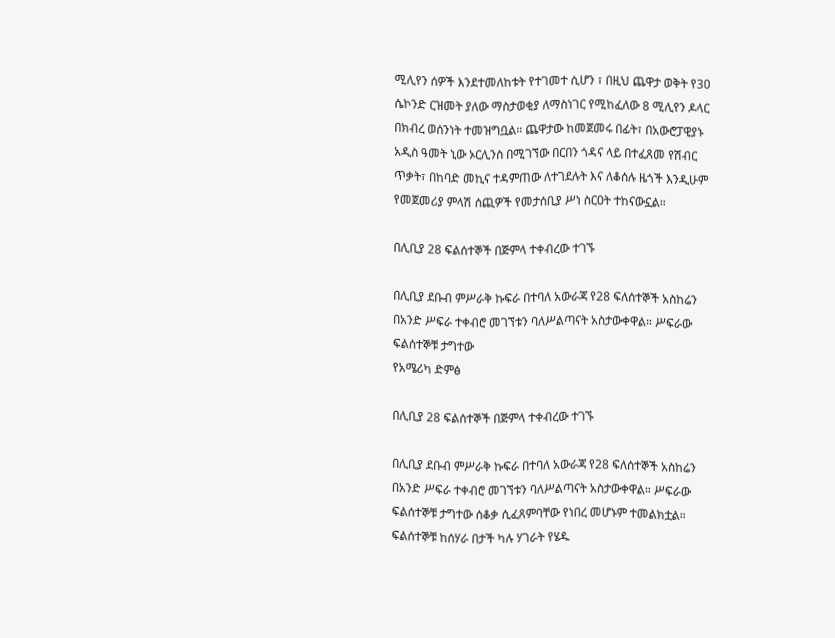ሚሊየን ሰዎች እንደተመለከቱት የተገመተ ሲሆን ፣ በዚህ ጨዋታ ወቅት የ30 ሴኮንድ ርዝመት ያለው ማስታወቂያ ለማስነገር የሚከፈለው 8 ሚሊየን ዶላር በክብረ ወሰንነት ተመዝግቧል። ጨዋታው ከመጀመሩ በፊት፣ በአውሮፓዊያኑ አዲስ ዓመት ኒው ኦርሊንስ በሚገኘው በርበን ጎዳና ላይ በተፈጸመ የሽብር ጥቃት፣ በከባድ መኪና ተዳምጠው ለተገደሉት እና ለቆሰሉ ዜጎች እንዲሁም የመጀመሪያ ምላሽ ሰጪዎች የመታሰቢያ ሥነ ስርዐት ተከናውኗል።

በሊቢያ 28 ፍልሰተኞች በጅምላ ተቀብረው ተገኙ

በሊቢያ ደቡብ ምሥራቅ ኩፍራ በተባለ አውራጃ የ28 ፍለሰተኞች አስከሬን በአንድ ሥፍራ ተቀብሮ መገኘቱን ባለሥልጣናት አስታውቀዋል። ሥፍራው ፍልሰተኞቹ ታግተው
የአሜሪካ ድምፅ

በሊቢያ 28 ፍልሰተኞች በጅምላ ተቀብረው ተገኙ

በሊቢያ ደቡብ ምሥራቅ ኩፍራ በተባለ አውራጃ የ28 ፍለሰተኞች አስከሬን በአንድ ሥፍራ ተቀብሮ መገኘቱን ባለሥልጣናት አስታውቀዋል። ሥፍራው ፍልሰተኞቹ ታግተው ሰቆቃ ሲፈጸምባቸው የነበረ መሆኑም ተመልክቷል። ፍልሰተኞቹ ከሰሃራ በታች ካሉ ሃገራት የሄዱ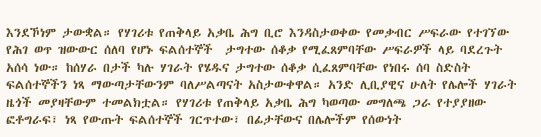እንደኾነም ታውቋል። የሃገሪቱ የጠቅላይ አቃቤ ሕግ ቢሮ እንዳስታወቀው የመቃብር ሥፍራው የተገኘው የሕገ ወጥ ዝውውር ሰለባ የሆኑ ፍልሰተኞች  ታግተው ሰቆቃ የሚፈጸምባቸው ሥፍራዎች ላይ ባደረጉት አሰሳ ነው። ከሰሃራ በታች ካሉ ሃገራት የሄዱና ታግተው ሰቆቃ ሲፈጸምባቸው የነበሩ ሰባ ስድስት ፍልሰተኞችን ነጻ ማውጣታቸውንም ባለሥልጣናት አስታውቀዋል። አንድ ሊቢያዊና ሁለት የሌሎች ሃገራት ዜጎች መያዛቸውም ተመልክቷል። የሃገሪቱ የጠቅላይ አቃቤ ሕግ ካወጣው መግለጫ ጋራ የተያያዘው ፎቶግራፍ፣ ነጻ የውጡት ፍልሰተኞች ገርጥተው፣ በፊታቸውና በሌሎችም የሰውነት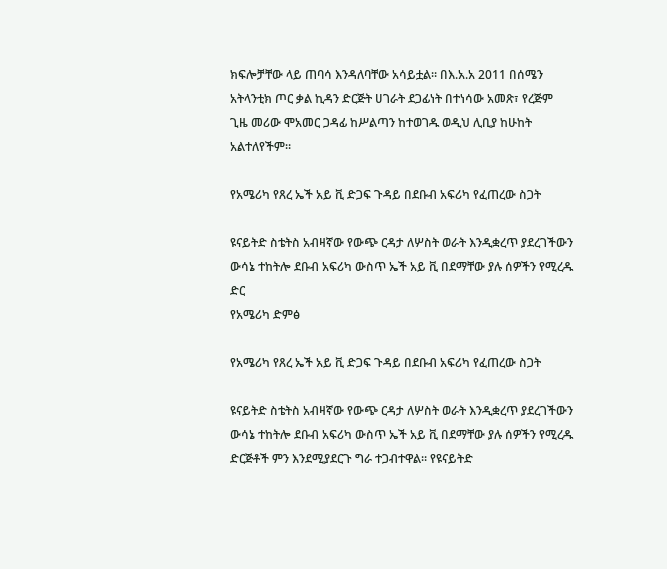ክፍሎቻቸው ላይ ጠባሳ እንዳለባቸው አሳይቷል። በእ.አ.አ 2011 በሰሜን አትላንቲክ ጦር ቃል ኪዳን ድርጅት ሀገራት ደጋፊነት በተነሳው አመጽ፣ የረጅም ጊዜ መሪው ሞአመር ጋዳፊ ከሥልጣን ከተወገዱ ወዲህ ሊቢያ ከሁከት አልተለየችም።

የአሜሪካ የጸረ ኤች አይ ቪ ድጋፍ ጉዳይ በደቡብ አፍሪካ የፈጠረው ስጋት

ዩናይትድ ስቴትስ አብዛኛው የውጭ ርዳታ ለሦስት ወራት እንዲቋረጥ ያደረገችውን ውሳኔ ተከትሎ ደቡብ አፍሪካ ውስጥ ኤች አይ ቪ በደማቸው ያሉ ሰዎችን የሚረዱ ድር
የአሜሪካ ድምፅ

የአሜሪካ የጸረ ኤች አይ ቪ ድጋፍ ጉዳይ በደቡብ አፍሪካ የፈጠረው ስጋት

ዩናይትድ ስቴትስ አብዛኛው የውጭ ርዳታ ለሦስት ወራት እንዲቋረጥ ያደረገችውን ውሳኔ ተከትሎ ደቡብ አፍሪካ ውስጥ ኤች አይ ቪ በደማቸው ያሉ ሰዎችን የሚረዱ ድርጅቶች ምን እንደሚያደርጉ ግራ ተጋብተዋል። የዩናይትድ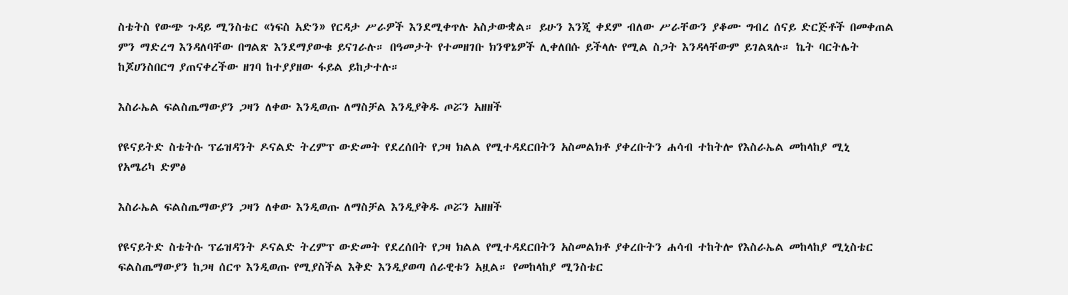ስቴትስ የውጭ ጉዳይ ሚንስቴር «ነፍስ አድን» የርዳታ ሥራዎች እንደሚቀጥሉ አስታውቋል። ይሁን እንጂ ቀደም ብለው ሥራቸውን ያቆሙ ግብረ ሰናይ ድርጅቶች በመቀጠል ምን ማድረግ እንዳለባቸው በግልጽ እንደማያውቁ ይናገራሉ። በዓመታት የተመዘገቡ ክንዋኔዎች ሊቀለበሱ ይችላሉ የሚል ስጋት እንዳላቸውም ይገልጻሉ። ኬት ባርትሌት ከጆሀንስበርግ ያጠናቀረችው ዘገባ ከተያያዘው ፋይል ይከታተሉ።

እስራኤል ፍልስጤማውያን ጋዛን ለቀው እንዲወጡ ለማስቻል እንዲያቅዱ ጦሯን አዘዘች

የዩናይትድ ስቴትሱ ፕሬዝዳንት ዶናልድ ትረምፕ ውድመት የደረሰበት የጋዛ ክልል የሚተዳደርበትን አስመልክቶ ያቀረቡትን ሐሳብ ተከትሎ የእስራኤል መከላከያ ሚኒ
የአሜሪካ ድምፅ

እስራኤል ፍልስጤማውያን ጋዛን ለቀው እንዲወጡ ለማስቻል እንዲያቅዱ ጦሯን አዘዘች

የዩናይትድ ስቴትሱ ፕሬዝዳንት ዶናልድ ትረምፕ ውድመት የደረሰበት የጋዛ ክልል የሚተዳደርበትን አስመልክቶ ያቀረቡትን ሐሳብ ተከትሎ የእስራኤል መከላከያ ሚኒስቴር ፍልስጤማውያን ከጋዛ ሰርጥ እንዲወጡ የሚያስችል እቅድ እንዲያወጣ ሰራዊቱን አዟል። የመከላከያ ሚንስቴር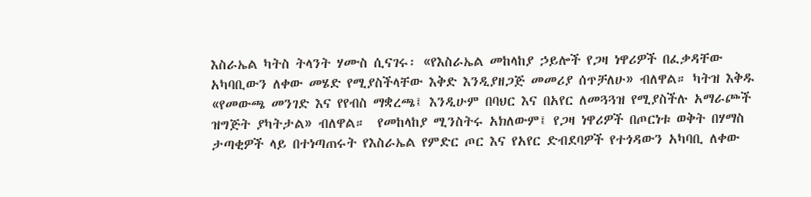እስራኤል ካትስ ትላንት ሃሙስ ሲናገሩ፡ «የእስራኤል መከላከያ ኃይሎች የጋዛ ነዋሪዎች በፈቃዳቸው አካባቢውን ለቀው መሄድ የሚያስችላቸው እቅድ እንዲያዘጋጅ መመሪያ ሰጥቻለሁ» ብለዋል። ካትዝ እቅዱ «የመውጫ መንገድ እና የየብስ ማቋረጫ፤ እንዲሁም በባህር እና በአየር ለመጓጓዝ የሚያስችሉ አማራጮች ዝግጅት ያካትታል» ብለዋል።  የመከላከያ ሚንስትሩ አክለውም፤ የጋዛ ነዋሪዎች በጦርነቱ ወቅት በሃማስ ታጣቂዎች ላይ በተነጣጠሩት የእስራኤል የምድር ጦር እና የአየር ድብደባዎች የተጎዳውን አካባቢ ለቀው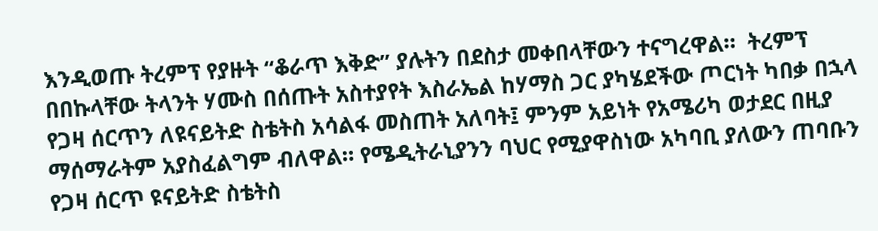እንዲወጡ ትረምፕ የያዙት “ቆራጥ እቅድ” ያሉትን በደስታ መቀበላቸውን ተናግረዋል።  ትረምፕ በበኩላቸው ትላንት ሃሙስ በሰጡት አስተያየት እስራኤል ከሃማስ ጋር ያካሄደችው ጦርነት ካበቃ በኋላ የጋዛ ሰርጥን ለዩናይትድ ስቴትስ አሳልፋ መስጠት አለባት፤ ምንም አይነት የአሜሪካ ወታደር በዚያ ማሰማራትም አያስፈልግም ብለዋል። የሜዲትራኒያንን ባህር የሚያዋስነው አካባቢ ያለውን ጠባቡን የጋዛ ሰርጥ ዩናይትድ ስቴትስ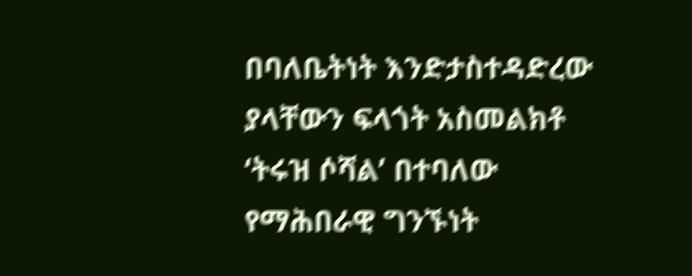በባለቤትነት እንድታስተዳድረው ያላቸውን ፍላጎት አስመልክቶ ‘ትሩዝ ሶሻል’ በተባለው የማሕበራዊ ግንኙነት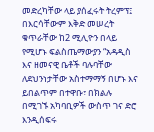መድረካቸው ላይ ያሰፈሩት ትረምፕ፤ በእርሳቸውም እቅድ መሠረት ቁጥራቸው ከ2 ሚሊዮን በላይ የሚሆኑ ፍልስጤማውያን “አዳዲስ እና ዘመናዊ ቤቶች ባሉባቸው ለደህንነታቸው አስተማማኝ በሆኑ እና ይበልጥም በተዋቡ፣ በክልሉ በሚገኙ አካባቢዎች ውስጥ ገና ድሮ እንዲሰፍሩ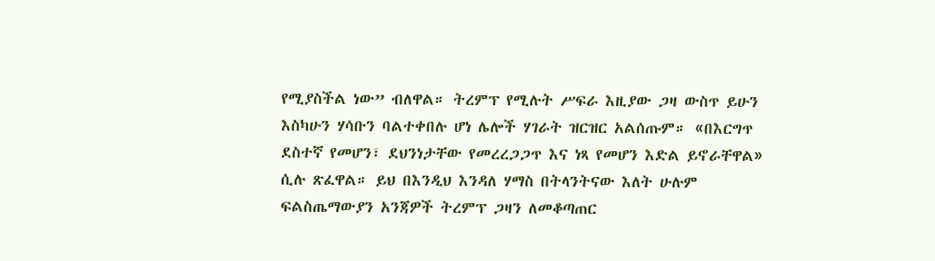የሚያስችል ነው” ብለዋል። ትረምፕ የሚሉት ሥፍራ እዚያው ጋዛ ውስጥ ይሁን እስካሁን ሃሳቡን ባልተቀበሉ ሆነ ሌሎች ሃገራት ዝርዝር አልሰጡም። «በእርግጥ ደስተኛ የመሆን፣ ደህንነታቸው የመረረጋጋጥ እና ነጻ የመሆን እድል ይኖራቸዋል» ሲሉ ጽፈዋል። ይህ በእንዲህ እንዳለ ሃማስ በትላንትናው እለት ሁሉም ፍልስጤማውያን አንጃዎች ትረምፕ ጋዛን ለመቆጣጠር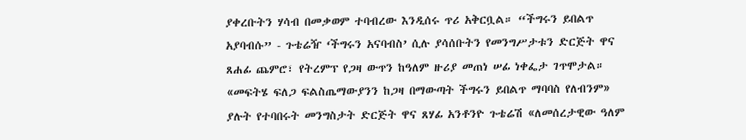ያቀረቡትን ሃሳብ በመቃወም ተባብረው እንዲሰሩ ጥሪ አቅርቧል። “ችግሩን ይበልጥ አያባብሱ” - ጉቴሬዥ ‘ችግሩን አናባብስ’ ሲሉ ያሳሰቡትን የመንግሥታቱን ድርጅት ዋና ጸሐፊ ጨምሮ፣ የትረምፕ የጋዛ ውጥን ከዓለም ዙሪያ መጠነ ሠፊ ነቀፌታ ገጥሞታል። «መፍትሄ ፍለጋ ፍልስጤማውያንን ከጋዛ በማውጣት ችግሩን ይበልጥ ማባባስ የለብንም» ያሉት የተባበሩት መንግስታት ድርጅት ዋና ጸሃፊ አንቶንዮ ጉቴሬሽ «ለመሰረታዊው ዓለም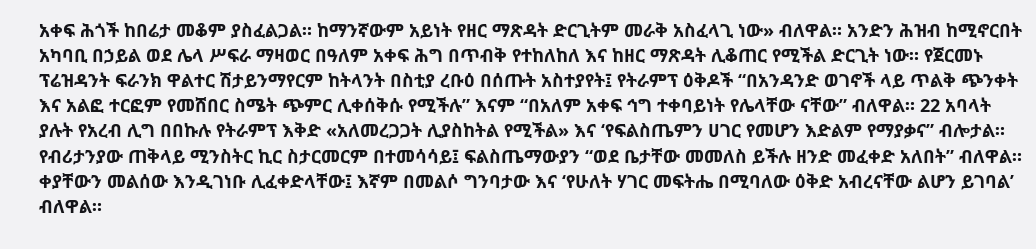አቀፍ ሕጎች ከበሬታ መቆም ያስፈልጋል። ከማንኛውም አይነት የዘር ማጽዳት ድርጊትም መራቅ አስፈላጊ ነው» ብለዋል። አንድን ሕዝብ ከሚኖርበት አካባቢ በኃይል ወደ ሌላ ሥፍራ ማዛወር በዓለም አቀፍ ሕግ በጥብቅ የተከለከለ እና ከዘር ማጽዳት ሊቆጠር የሚችል ድርጊት ነው። የጀርመኑ ፕሬዝዳንት ፍራንክ ዋልተር ሽታይንማየርም ከትላንት በስቲያ ረቡዕ በሰጡት አስተያየት፤ የትራምፕ ዕቅዶች “በአንዳንድ ወገኖች ላይ ጥልቅ ጭንቀት እና አልፎ ተርፎም የመሸበር ስሜት ጭምር ሊቀሰቅሱ የሚችሉ” እናም “በአለም አቀፍ ኅግ ተቀባይነት የሌላቸው ናቸው” ብለዋል። 22 አባላት ያሉት የአረብ ሊግ በበኩሉ የትራምፕ እቅድ «አለመረጋጋት ሊያስከትል የሚችል» እና ‘የፍልስጤምን ሀገር የመሆን እድልም የማያቃና” ብሎታል። የብሪታንያው ጠቅላይ ሚንስትር ኪር ስታርመርም በተመሳሳይ፤ ፍልስጤማውያን “ወደ ቤታቸው መመለስ ይችሉ ዘንድ መፈቀድ አለበት” ብለዋል። ቀያቸውን መልሰው እንዲገነቡ ሊፈቀድላቸው፤ እኛም በመልሶ ግንባታው እና ‘የሁለት ሃገር መፍትሔ በሚባለው ዕቅድ አብረናቸው ልሆን ይገባል’ ብለዋል።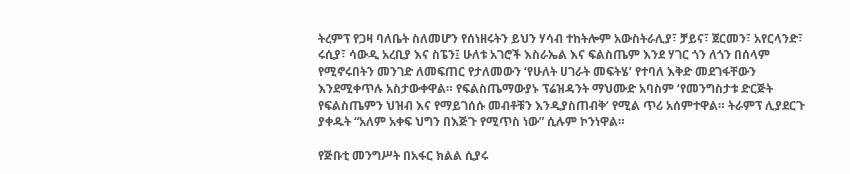ትረምፕ የጋዛ ባለቤት ስለመሆን የሰነዘሩትን ይህን ሃሳብ ተከትሎም አውስትራሊያ፣ ቻይና፣ ጀርመን፣ አየርላንድ፣ ሩሲያ፣ ሳውዲ አረቢያ እና ስፔን፤ ሁለቱ አገሮች እስራኤል እና ፍልስጤም እንደ ሃገር ጎን ለጎን በሰላም የሚኖሩበትን መንገድ ለመፍጠር የታለመውን ‘የሁለት ሀገራት መፍትሄ’ የተባለ እቅድ መደገፋቸውን እንደሚቀጥሉ አስታውቀዋል። የፍልስጤማውያኑ ፕሬዝዳንት ማህሙድ አባስም ‘የመንግስታቱ ድርጅት የፍልስጤምን ህዝብ እና የማይገሰሱ መብቶቹን እንዲያስጠብቅ’ የሚል ጥሪ አሰምተዋል። ትራምፕ ሊያደርጉ ያቀዱት “አለም አቀፍ ህግን በእጅጉ የሚጥስ ነው” ሲሉም ኮንነዋል።

የጅቡቲ መንግሥት በአፋር ክልል ሲያሩ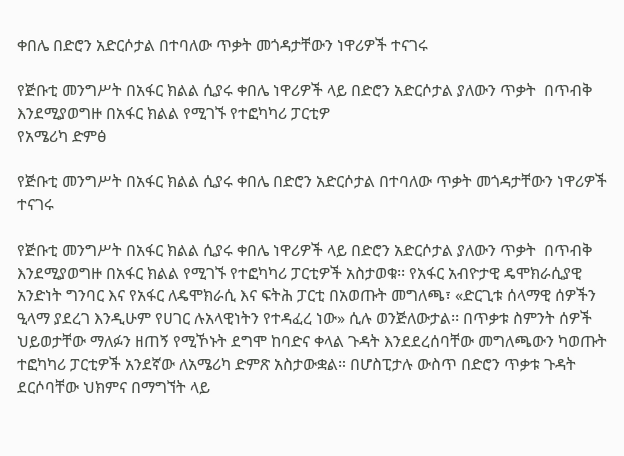ቀበሌ በድሮን አድርሶታል በተባለው ጥቃት መጎዳታቸውን ነዋሪዎች ተናገሩ

የጅቡቲ መንግሥት በአፋር ክልል ሲያሩ ቀበሌ ነዋሪዎች ላይ በድሮን አድርሶታል ያለውን ጥቃት  በጥብቅ እንደሚያወግዙ በአፋር ክልል የሚገኙ የተፎካካሪ ፓርቲዎ
የአሜሪካ ድምፅ

የጅቡቲ መንግሥት በአፋር ክልል ሲያሩ ቀበሌ በድሮን አድርሶታል በተባለው ጥቃት መጎዳታቸውን ነዋሪዎች ተናገሩ

የጅቡቲ መንግሥት በአፋር ክልል ሲያሩ ቀበሌ ነዋሪዎች ላይ በድሮን አድርሶታል ያለውን ጥቃት  በጥብቅ እንደሚያወግዙ በአፋር ክልል የሚገኙ የተፎካካሪ ፓርቲዎች አስታወቁ፡፡ የአፋር አብዮታዊ ዴሞክራሲያዊ አንድነት ግንባር እና የአፋር ለዴሞክራሲ እና ፍትሕ ፓርቲ በአወጡት መግለጫ፣ «ድርጊቱ ሰላማዊ ሰዎችን ዒላማ ያደረገ እንዲሁም የሀገር ሉአላዊነትን የተዳፈረ ነው» ሲሉ ወንጅለውታል፡፡ በጥቃቱ ስምንት ሰዎች ህይወታቸው ማለፉን ዘጠኝ የሚኾኑት ደግሞ ከባድና ቀላል ጉዳት እንደደረሰባቸው መግለጫውን ካወጡት ተፎካካሪ ፓርቲዎች አንደኛው ለአሜሪካ ድምጽ አስታውቋል። በሆስፒታሉ ውስጥ በድሮን ጥቃቱ ጉዳት ደርሶባቸው ህክምና በማግኘት ላይ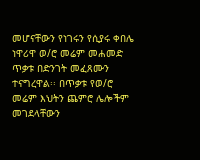መሆናቸውን የነገሩን የሲያሩ ቀበሌ ነዋሪዋ ወ/ሮ መሬም መሐመድ ጥቃቱ በድንገት መፈጸሙን ተናግረዋል፡፡ በጥቃቱ የወ/ሮ መሬም እህትን ጨምሮ ሌሎችም መገደላቸውን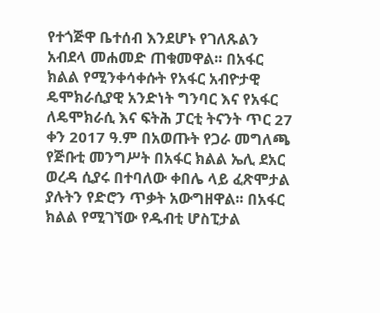የተጎጅዋ ቤተሰብ እንደሆኑ የገለጹልን አብደላ መሐመድ ጠቁመዋል፡፡ በአፋር ክልል የሚንቀሳቀሱት የአፋር አብዮታዊ ዴሞክራሲያዊ አንድነት ግንባር እና የአፋር ለዴሞክራሲ እና ፍትሕ ፓርቲ ትናንት ጥር 27 ቀን 2017 ዓ.ም በአወጡት የጋራ መግለጫ የጅቡቲ መንግሥት በአፋር ክልል ኤሊ ደአር ወረዳ ሲያሩ በተባለው ቀበሌ ላይ ፈጽሞታል ያሉትን የድሮን ጥቃት አውግዘዋል፡፡ በአፋር ክልል የሚገኘው የዱብቲ ሆስፒታል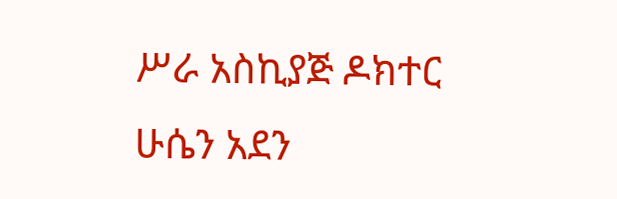ሥራ አስኪያጅ ዶክተር ሁሴን አደን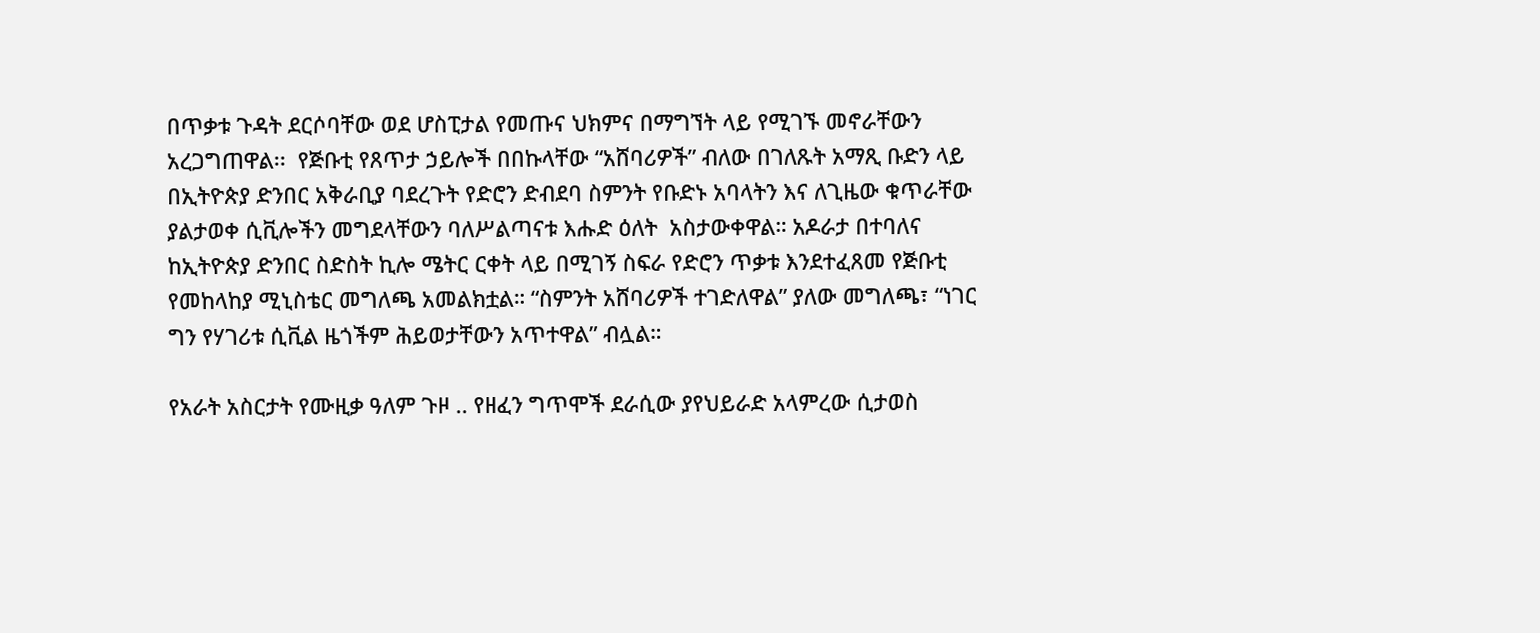በጥቃቱ ጉዳት ደርሶባቸው ወደ ሆስፒታል የመጡና ህክምና በማግኘት ላይ የሚገኙ መኖራቸውን አረጋግጠዋል፡፡  የጅቡቲ የጸጥታ ኃይሎች በበኩላቸው “አሸባሪዎች” ብለው በገለጹት አማጺ ቡድን ላይ በኢትዮጵያ ድንበር አቅራቢያ ባደረጉት የድሮን ድብደባ ስምንት የቡድኑ አባላትን እና ለጊዜው ቁጥራቸው ያልታወቀ ሲቪሎችን መግደላቸውን ባለሥልጣናቱ እሑድ ዕለት  አስታውቀዋል። አዶራታ በተባለና ከኢትዮጵያ ድንበር ስድስት ኪሎ ሜትር ርቀት ላይ በሚገኝ ስፍራ የድሮን ጥቃቱ እንደተፈጸመ የጅቡቲ የመከላከያ ሚኒስቴር መግለጫ አመልክቷል። “ስምንት አሸባሪዎች ተገድለዋል” ያለው መግለጫ፣ “ነገር ግን የሃገሪቱ ሲቪል ዜጎችም ሕይወታቸውን አጥተዋል” ብሏል።

የአራት አስርታት የሙዚቃ ዓለም ጉዞ .. የዘፈን ግጥሞች ደራሲው ያየህይራድ አላምረው ሲታወስ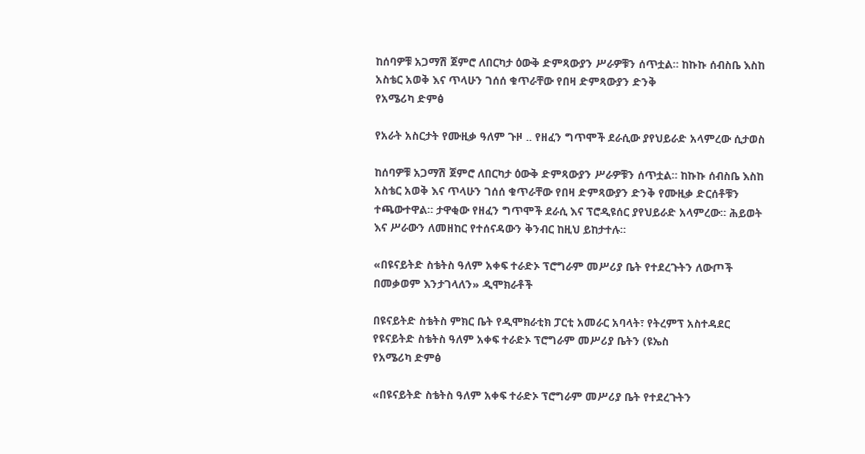ከሰባዎቹ አጋማሽ ጀምሮ ለበርካታ ዕውቅ ድምጻውያን ሥራዎቹን ሰጥቷል። ከኩኩ ሰብስቤ እስከ አስቴር አወቅ እና ጥላሁን ገሰሰ ቁጥራቸው የበዛ ድምጻውያን ድንቅ
የአሜሪካ ድምፅ

የአራት አስርታት የሙዚቃ ዓለም ጉዞ .. የዘፈን ግጥሞች ደራሲው ያየህይራድ አላምረው ሲታወስ

ከሰባዎቹ አጋማሽ ጀምሮ ለበርካታ ዕውቅ ድምጻውያን ሥራዎቹን ሰጥቷል። ከኩኩ ሰብስቤ እስከ አስቴር አወቅ እና ጥላሁን ገሰሰ ቁጥራቸው የበዛ ድምጻውያን ድንቅ የሙዚቃ ድርሰቶቹን ተጫውተዋል። ታዋቂው የዘፈን ግጥሞች ደራሲ እና ፕሮዲዩሰር ያየህይራድ አላምረው። ሕይወት እና ሥራውን ለመዘከር የተሰናዳውን ቅንብር ከዚህ ይከታተሉ።

«በዩናይትድ ስቴትስ ዓለም አቀፍ ተራድኦ ፕሮግራም መሥሪያ ቤት የተደረጉትን ለውጦች በመቃወም እንታገላለን» ዲሞክራቶች

በዩናይትድ ስቴትስ ምክር ቤት የዲሞክራቲክ ፓርቲ አመራር አባላት፣ የትረምፕ አስተዳደር የዩናይትድ ስቴትስ ዓለም አቀፍ ተራድኦ ፕሮግራም መሥሪያ ቤትን (ዩኤስ
የአሜሪካ ድምፅ

«በዩናይትድ ስቴትስ ዓለም አቀፍ ተራድኦ ፕሮግራም መሥሪያ ቤት የተደረጉትን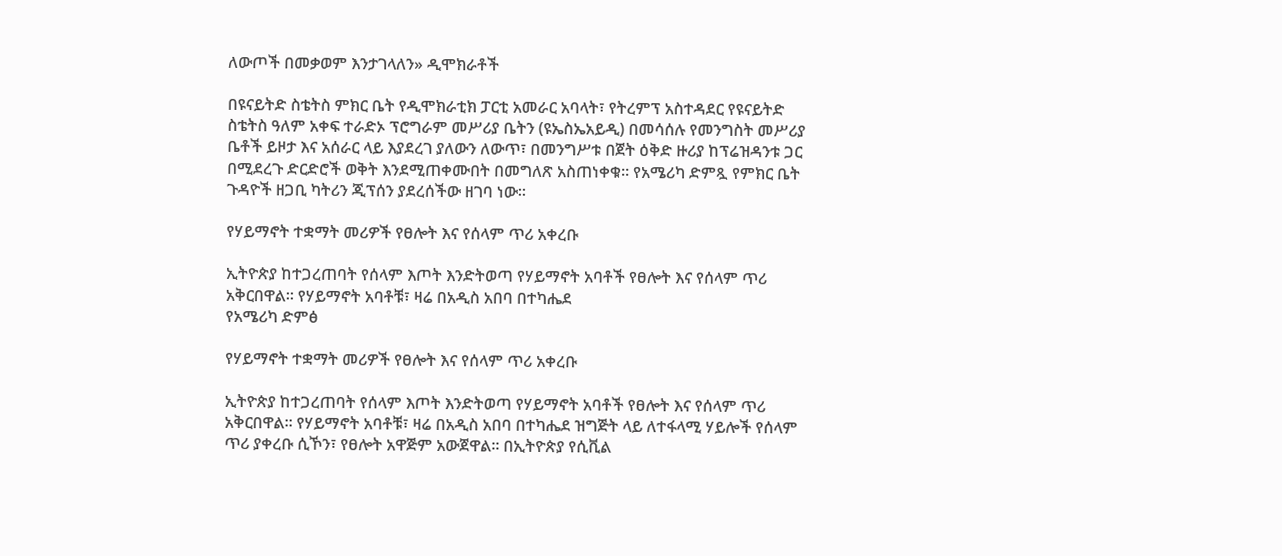ለውጦች በመቃወም እንታገላለን» ዲሞክራቶች

በዩናይትድ ስቴትስ ምክር ቤት የዲሞክራቲክ ፓርቲ አመራር አባላት፣ የትረምፕ አስተዳደር የዩናይትድ ስቴትስ ዓለም አቀፍ ተራድኦ ፕሮግራም መሥሪያ ቤትን (ዩኤስኤአይዲ) በመሳሰሉ የመንግስት መሥሪያ ቤቶች ይዞታ እና አሰራር ላይ እያደረገ ያለውን ለውጥ፣ በመንግሥቱ በጀት ዕቅድ ዙሪያ ከፕሬዝዳንቱ ጋር በሚደረጉ ድርድሮች ወቅት እንደሚጠቀሙበት በመግለጽ አስጠነቀቁ። የአሜሪካ ድምጿ የምክር ቤት ጉዳዮች ዘጋቢ ካትሪን ጂፕሰን ያደረሰችው ዘገባ ነው።

የሃይማኖት ተቋማት መሪዎች የፀሎት እና የሰላም ጥሪ አቀረቡ

ኢትዮጵያ ከተጋረጠባት የሰላም እጦት እንድትወጣ የሃይማኖት አባቶች የፀሎት እና የሰላም ጥሪ አቅርበዋል። የሃይማኖት አባቶቹ፣ ዛሬ በአዲስ አበባ በተካሔደ
የአሜሪካ ድምፅ

የሃይማኖት ተቋማት መሪዎች የፀሎት እና የሰላም ጥሪ አቀረቡ

ኢትዮጵያ ከተጋረጠባት የሰላም እጦት እንድትወጣ የሃይማኖት አባቶች የፀሎት እና የሰላም ጥሪ አቅርበዋል። የሃይማኖት አባቶቹ፣ ዛሬ በአዲስ አበባ በተካሔደ ዝግጅት ላይ ለተፋላሚ ሃይሎች የሰላም ጥሪ ያቀረቡ ሲኾን፣ የፀሎት አዋጅም አውጀዋል፡፡ በኢትዮጵያ የሲቪል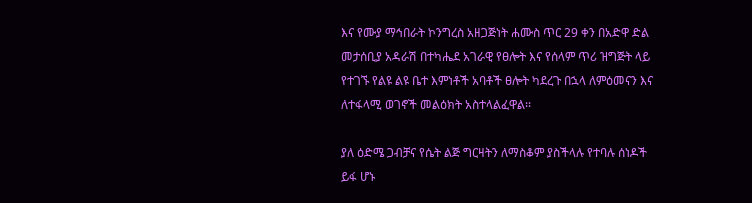እና የሙያ ማኅበራት ኮንግረስ አዘጋጅነት ሐሙስ ጥር 29 ቀን በአድዋ ድል መታሰቢያ አዳራሽ በተካሔደ አገራዊ የፀሎት እና የሰላም ጥሪ ዝግጅት ላይ የተገኙ የልዩ ልዩ ቤተ እምነቶች አባቶች ፀሎት ካደረጉ በኋላ ለምዕመናን እና ለተፋላሚ ወገኖች መልዕክት አስተላልፈዋል፡፡

ያለ ዕድሜ ጋብቻና የሴት ልጅ ግርዛትን ለማስቆም ያስችላሉ የተባሉ ሰነዶች ይፋ ሆኑ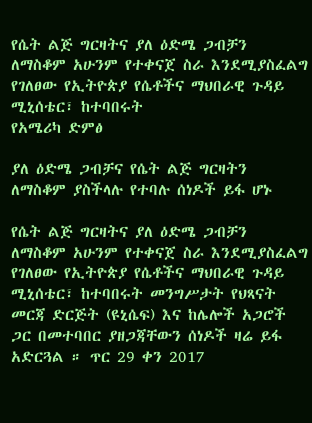የሴት ልጅ ግርዛትና ያለ ዕድሜ ጋብቻን ለማስቆም አሁንም የተቀናጀ ስራ እንደሚያስፈልግ የገለፀው የኢትዮጵያ የሴቶችና ማህበራዊ ጉዳይ ሚኒሰቴር፣ ከተባበሩት
የአሜሪካ ድምፅ

ያለ ዕድሜ ጋብቻና የሴት ልጅ ግርዛትን ለማስቆም ያስችላሉ የተባሉ ሰነዶች ይፋ ሆኑ

የሴት ልጅ ግርዛትና ያለ ዕድሜ ጋብቻን ለማስቆም አሁንም የተቀናጀ ስራ እንደሚያስፈልግ የገለፀው የኢትዮጵያ የሴቶችና ማህበራዊ ጉዳይ ሚኒሰቴር፣ ከተባበሩት መንግሥታት የህጻናት መርጃ ድርጅት (ዩኒሴፍ) እና ከሌሎች አጋሮች ጋር በመተባበር ያዘጋጃቸውን ሰነዶች ዛሬ ይፋ አድርጓል ። ጥር 29 ቀን 2017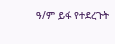ዓ/ም ይፋ የተደረጉት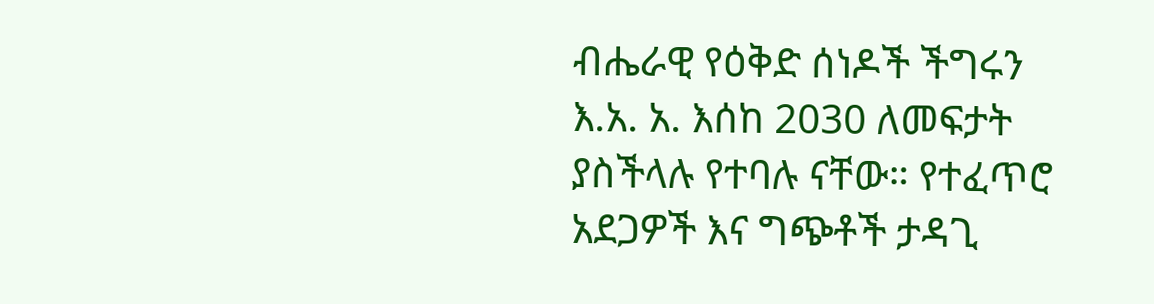ብሔራዊ የዕቅድ ሰነዶች ችግሩን እ.አ. አ. እሰከ 2030 ለመፍታት ያስችላሉ የተባሉ ናቸው። የተፈጥሮ አደጋዎች እና ግጭቶች ታዳጊ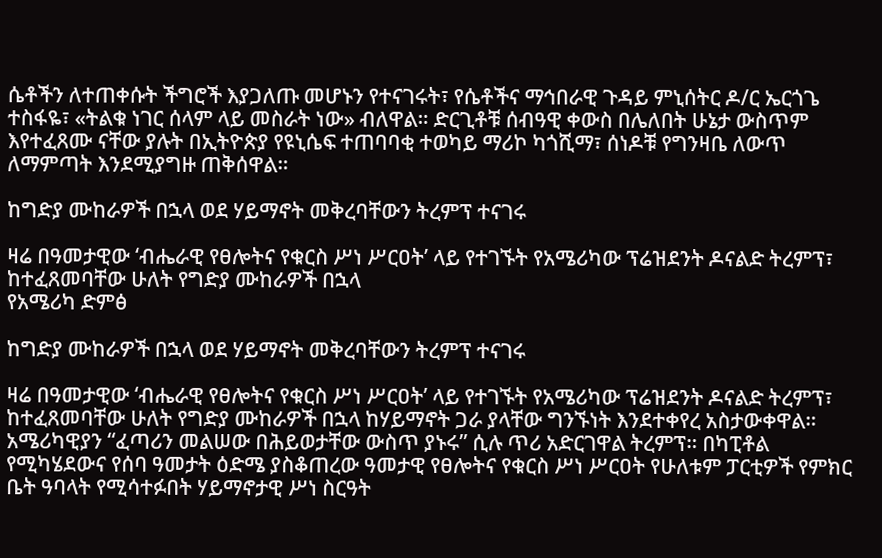ሴቶችን ለተጠቀሱት ችግሮች እያጋለጡ መሆኑን የተናገሩት፣ የሴቶችና ማኅበራዊ ጉዳይ ምኒሰትር ዶ/ር ኤርጎጌ ተስፋዬ፣ «ትልቁ ነገር ሰላም ላይ መስራት ነው» ብለዋል። ድርጊቶቹ ሰብዓዊ ቀውስ በሌለበት ሁኔታ ውስጥም እየተፈጸሙ ናቸው ያሉት በኢትዮጵያ የዩኒሴፍ ተጠባባቂ ተወካይ ማሪኮ ካጎሺማ፣ ሰነዶቹ የግንዛቤ ለውጥ ለማምጣት እንደሚያግዙ ጠቅሰዋል።

ከግድያ ሙከራዎች በኋላ ወደ ሃይማኖት መቅረባቸውን ትረምፕ ተናገሩ

ዛሬ በዓመታዊው ‘ብሔራዊ የፀሎትና የቁርስ ሥነ ሥርዐት’ ላይ የተገኙት የአሜሪካው ፕሬዝደንት ዶናልድ ትረምፕ፣ ከተፈጸመባቸው ሁለት የግድያ ሙከራዎች በኋላ
የአሜሪካ ድምፅ

ከግድያ ሙከራዎች በኋላ ወደ ሃይማኖት መቅረባቸውን ትረምፕ ተናገሩ

ዛሬ በዓመታዊው ‘ብሔራዊ የፀሎትና የቁርስ ሥነ ሥርዐት’ ላይ የተገኙት የአሜሪካው ፕሬዝደንት ዶናልድ ትረምፕ፣ ከተፈጸመባቸው ሁለት የግድያ ሙከራዎች በኋላ ከሃይማኖት ጋራ ያላቸው ግንኙነት እንደተቀየረ አስታውቀዋል። አሜሪካዊያን “ፈጣሪን መልሠው በሕይወታቸው ውስጥ ያኑሩ” ሲሉ ጥሪ አድርገዋል ትረምፕ። በካፒቶል የሚካሄደውና የሰባ ዓመታት ዕድሜ ያስቆጠረው ዓመታዊ የፀሎትና የቁርስ ሥነ ሥርዐት የሁለቱም ፓርቲዎች የምክር ቤት ዓባላት የሚሳተፉበት ሃይማኖታዊ ሥነ ስርዓት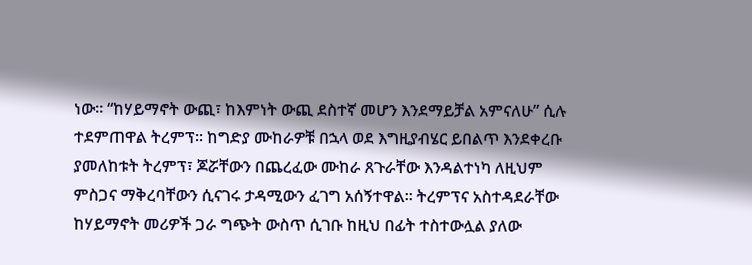ነው። “ከሃይማኖት ውጪ፣ ከእምነት ውጪ ደስተኛ መሆን እንደማይቻል አምናለሁ” ሲሉ ተደምጠዋል ትረምፕ፡፡ ከግድያ ሙከራዎቹ በኋላ ወደ እግዚያብሄር ይበልጥ እንደቀረቡ ያመለከቱት ትረምፕ፣ ጆሯቸውን በጨረፈው ሙከራ ጸጉራቸው እንዳልተነካ ለዚህም ምስጋና ማቅረባቸውን ሲናገሩ ታዳሚውን ፈገግ አሰኝተዋል። ትረምፕና አስተዳደራቸው ከሃይማኖት መሪዎች ጋራ ግጭት ውስጥ ሲገቡ ከዚህ በፊት ተስተውሏል ያለው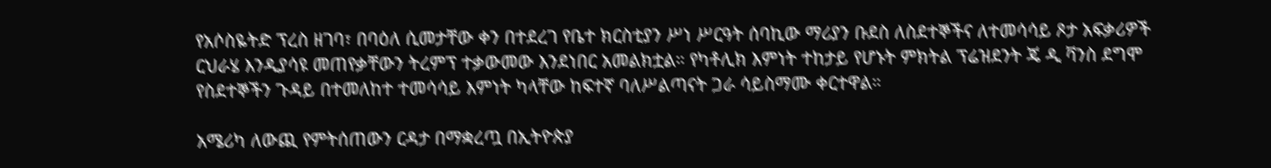የአሶስዬትድ ፕረስ ዘገባ፣ በባዕለ ሲመታቸው ቀን በተደረገ የቤተ ክርስቲያን ሥነ ሥርዓት ሰባኪው ማሪያን ቡደስ ለስደተኞችና ለተመሳሳይ ጾታ አፍቃሪዎች ርህራሄ እንዲያሳዩ መጠየቃቸውን ትረምፕ ተቃውመው እንደነበር አመልክቷል። የካቶሊክ እምነት ተከታይ የሆኑት ምክትል ፕሬዝደንት ጄ ዲ ቫንስ ደግሞ የስደተኞችን ጉዳይ በተመለከተ ተመሳሳይ እምነት ካላቸው ከፍተኛ ባለሥልጣናት ጋራ ሳይስማሙ ቀርተዋል።

አሜሪካ ለውጪ የምትሰጠውን ርዳታ በማቋረጧ በኢትዮጵያ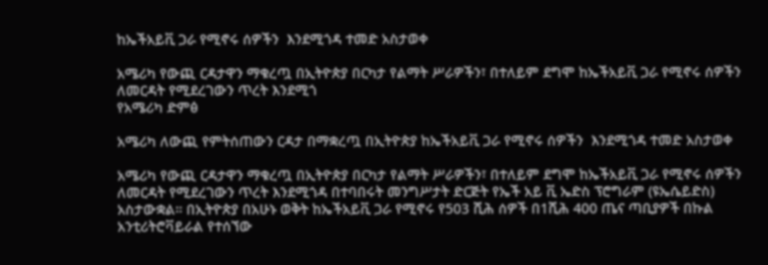ከኤችአይቪ ጋራ የሚኖሩ ሰዎችን  እንደሚጎዳ ተመድ አስታወቀ

አሜሪካ የውጪ ርዳታዋን ማቁረጧ በኢትዮጵያ በርካታ የልማት ሥራዎችን፣ በተለይም ደግሞ ከኤችአይቪ ጋራ የሚኖሩ ሰዎችን ለመርዳት የሚደረገውን ጥረት እንደሚጎ
የአሜሪካ ድምፅ

አሜሪካ ለውጪ የምትሰጠውን ርዳታ በማቋረጧ በኢትዮጵያ ከኤችአይቪ ጋራ የሚኖሩ ሰዎችን  እንደሚጎዳ ተመድ አስታወቀ

አሜሪካ የውጪ ርዳታዋን ማቁረጧ በኢትዮጵያ በርካታ የልማት ሥራዎችን፣ በተለይም ደግሞ ከኤችአይቪ ጋራ የሚኖሩ ሰዎችን ለመርዳት የሚደረገውን ጥረት እንደሚጎዳ በተባበሩት መንግሥታት ድርጅት የኤች አይ ቪ ኤድስ ፕሮግራም (ዩኤሴይድስ) አስታውቋል። በኢትዮጵያ በአሁኑ ወቅት ከኤችአይቪ ጋራ የሚኖሩ የ503 ሺሕ ሰዎች በ1ሺሕ 400 ጤና ጣቢያዎች በኩል አንቲሪትሮቫይራል የተሰኘው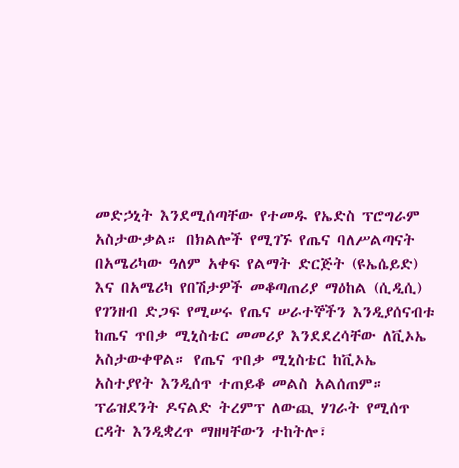መድኃኒት እንደሚሰጣቸው የተመዱ የኤድስ ፕሮግራም አስታውቃል። በክልሎች የሚገኙ የጤና ባለሥልጣናት በአሜሪካው ዓለም አቀፍ የልማት ድርጅት (ዩኤሴይድ) እና በአሜሪካ የበሽታዎች መቆጣጠሪያ ማዕከል (ሲዲሲ) የገንዘብ ድጋፍ የሚሠሩ የጤና ሠራተኞችን እንዲያሰናብቱ ከጤና ጥበቃ ሚኒስቴር መመሪያ እንደደረሳቸው ለቪኦኤ አስታውቀዋል። የጤና ጥበቃ ሚኒስቴር ከቪኦኤ አስተያየት እንዲሰጥ ተጠይቆ መልስ አልሰጠም። ፕሬዝደንት ዶናልድ ትረምፕ ለውጪ ሃገራት የሚሰጥ ርዳት እንዲቋረጥ ማዘዛቸውን ተከትሎ፣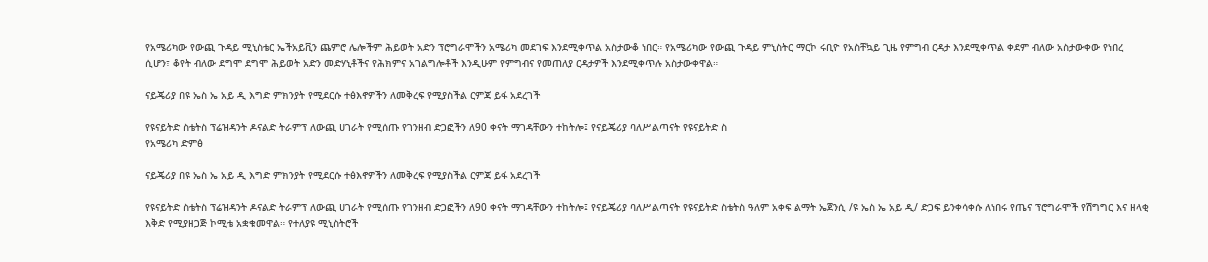የአሜሪካው የውጪ ጉዳይ ሚኒስቴር ኤችአይቪን ጨምሮ ሌሎችም ሕይወት አድን ፕሮግራሞችን አሜሪካ መደገፍ እንደሚቀጥል አስታውቆ ነበር። የአሜሪካው የውጪ ጉዳይ ምኒስትር ማርኮ ሩቢዮ የአስቸኳይ ጊዜ የምግብ ርዳታ እንደሚቀጥል ቀደም ብለው አስታውቀው የነበረ ሲሆን፣ ቆየት ብለው ደግሞ ደግሞ ሕይወት አድን መድሃኒቶችና የሕክምና አገልግሎቶች እንዲሁም የምግብና የመጠለያ ርዳታዎች እንደሚቀጥሉ አስታውቀዋል።

ናይጄሪያ በዩ ኤስ ኤ አይ ዲ እግድ ምክንያት የሚደርሱ ተፅእኖዎችን ለመቅረፍ የሚያስችል ርምጃ ይፋ አደረገች

የዩናይትድ ስቴትስ ፕሬዝዳንት ዶናልድ ትራምፕ ለውጪ ሀገራት የሚሰጡ የገንዘብ ድጋፎችን ለ90 ቀናት ማገዳቸውን ተከትሎ፤ የናይጄሪያ ባለሥልጣናት የዩናይትድ ስ
የአሜሪካ ድምፅ

ናይጄሪያ በዩ ኤስ ኤ አይ ዲ እግድ ምክንያት የሚደርሱ ተፅእኖዎችን ለመቅረፍ የሚያስችል ርምጃ ይፋ አደረገች

የዩናይትድ ስቴትስ ፕሬዝዳንት ዶናልድ ትራምፕ ለውጪ ሀገራት የሚሰጡ የገንዘብ ድጋፎችን ለ90 ቀናት ማገዳቸውን ተከትሎ፤ የናይጄሪያ ባለሥልጣናት የዩናይትድ ስቴትስ ዓለም አቀፍ ልማት ኤጀንሲ /ዩ ኤስ ኤ አይ ዲ/ ድጋፍ ይንቀሳቀሱ ለነበሩ የጤና ፕሮግራሞች የሽግግር እና ዘላቂ እቅድ የሚያዘጋጅ ኮሚቴ አቋቁመዋል። የተለያዩ ሚኒስትሮች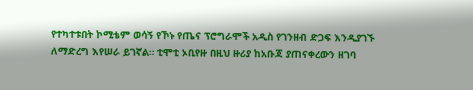የተካተቱበት ኮሚቴም ወሳኝ የኾኑ የጤና ፕሮግራሞች አዲስ የገንዘብ ድጋፍ እንዲያገኙ ለማድረግ እየሠራ ይገኛል። ቲሞቲ ኦቢየዙ በዚህ ዙሪያ ከአቡጃ ያጠናቀረውን ዘገባ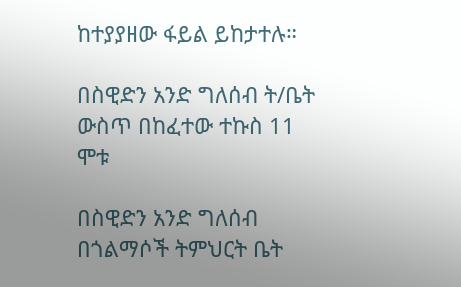ከተያያዘው ፋይል ይከታተሉ።

በስዊድን አንድ ግለሰብ ት/ቤት ውስጥ በከፈተው ተኩስ 11 ሞቱ

በስዊድን አንድ ግለሰብ በጎልማሶች ትምህርት ቤት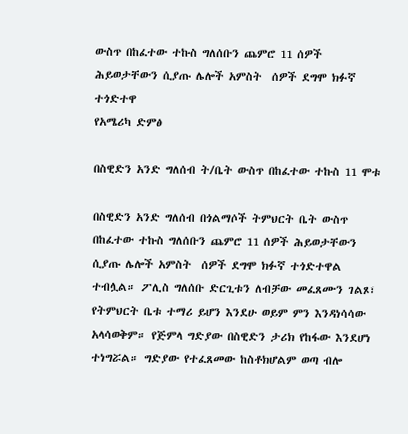ውስጥ በከፈተው ተኩስ ግለሰቡን ጨምሮ 11 ሰዎች ሕይወታቸውን ሲያጡ ሌሎች አምስት  ሰዎች ደግሞ ክፉኛ ተጎድተዋ
የአሜሪካ ድምፅ

በስዊድን አንድ ግለሰብ ት/ቤት ውስጥ በከፈተው ተኩስ 11 ሞቱ

በስዊድን አንድ ግለሰብ በጎልማሶች ትምህርት ቤት ውስጥ በከፈተው ተኩስ ግለሰቡን ጨምሮ 11 ሰዎች ሕይወታቸውን ሲያጡ ሌሎች አምስት  ሰዎች ደግሞ ክፉኛ ተጎድተዋል ተብሏል። ፖሊስ ግለሰቡ ድርጊቱን ለብቻው መፈጸሙን ገልጾ፣ የትምህርት ቤቱ ተማሪ ይሆን እንደሁ ወይም ምን እንዳነሳሳው አላሳወቅም። የጅምላ ግድያው በስዊድን ታሪክ የከፋው እንደሆነ ተነግሯል። ግድያው የተፈጸመው ከስቶክሆልም ወጣ ብሎ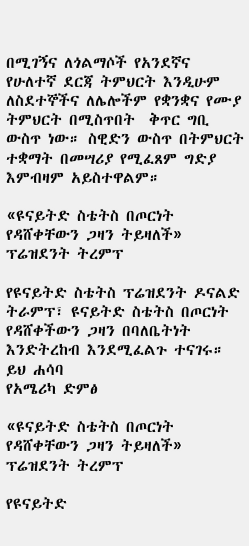በሚገኝና ለጎልማሶች የአንደኛና የሁለተኛ ደርጃ ትምህርት እንዲሁም ለስደተኞችና ለሌሎችም የቋንቋና የሙያ  ትምህርት በሚስጥበት  ቅጥር ግቢ ውስጥ ነው። ስዊድን ውስጥ በትምህርት ተቋማት በመሣሪያ የሚፈጸም ግድያ እምብዛም አይስተዋልም።

«ዩናይትድ ስቴትስ በጦርነት የዳሸቀቸውን ጋዛን ትይዛለች» ፕሬዝደንት ትረምፕ

የዩናይትድ ስቴትስ ፕሬዝደንት ዶናልድ ትራምፕ፣ ዩናይትድ ስቴትስ በጦርነት የዳሸቀችውን ጋዛን በባለቤትነት እንድትረከብ እንደሚፈልጉ ተናገሩ። ይህ ሐሳባ
የአሜሪካ ድምፅ

«ዩናይትድ ስቴትስ በጦርነት የዳሸቀቸውን ጋዛን ትይዛለች» ፕሬዝደንት ትረምፕ

የዩናይትድ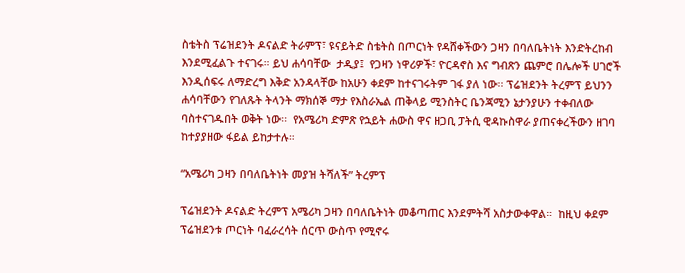ስቴትስ ፕሬዝደንት ዶናልድ ትራምፕ፣ ዩናይትድ ስቴትስ በጦርነት የዳሸቀችውን ጋዛን በባለቤትነት እንድትረከብ እንደሚፈልጉ ተናገሩ። ይህ ሐሳባቸው  ታዲያ፤  የጋዛን ነዋሪዎች፣ ዮርዳኖስ እና ግብጽን ጨምሮ በሌሎች ሀገሮች  እንዲሰፍሩ ለማድረግ እቅድ አንዳላቸው ከአሁን ቀደም ከተናገሩትም ገፋ ያለ ነው፡፡ ፕሬዝደንት ትረምፕ ይህንን ሐሳባቸውን የገለጹት ትላንት ማክሰኞ ማታ የእስራኤል ጠቅላይ ሚንስትር ቤንጃሚን ኔታንያሁን ተቀብለው ባስተናገዱበት ወቅት ነው፡፡  የአሜሪካ ድምጽ የኋይት ሐውስ ዋና ዘጋቢ ፓትሲ ዊዳኩስዋራ ያጠናቀረችውን ዘገባ ከተያያዘው ፋይል ይከታተሉ።

“አሜሪካ ጋዛን በባለቤትነት መያዝ ትሻለች” ትረምፕ

ፕሬዝደንት ዶናልድ ትረምፕ አሜሪካ ጋዛን በባለቤትነት መቆጣጠር እንደምትሻ አስታውቀዋል።  ከዚህ ቀደም ፕሬዝደንቱ ጦርነት ባፈራረሳት ሰርጥ ውስጥ የሚኖሩ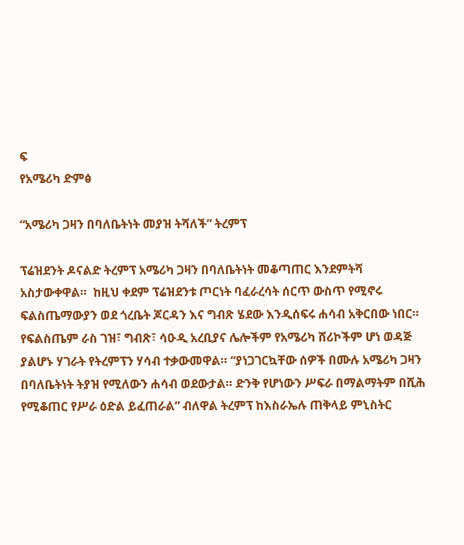ፍ
የአሜሪካ ድምፅ

“አሜሪካ ጋዛን በባለቤትነት መያዝ ትሻለች” ትረምፕ

ፕሬዝደንት ዶናልድ ትረምፕ አሜሪካ ጋዛን በባለቤትነት መቆጣጠር እንደምትሻ አስታውቀዋል።  ከዚህ ቀደም ፕሬዝደንቱ ጦርነት ባፈራረሳት ሰርጥ ውስጥ የሚኖሩ ፍልስጤማውያን ወደ ጎረቤት ጆርዳን እና ግብጽ ሄደው እንዲሰፍሩ ሐሳብ አቅርበው ነበር። የፍልስጤም ራስ ገዝ፣ ግብጽ፣ ሳዑዲ አረቢያና ሌሎችም የአሜሪካ ሸሪኮችም ሆነ ወዳጅ ያልሆኑ ሃገራት የትረምፕን ሃሳብ ተቃውመዋል። “ያነጋገርኳቸው ሰዎች በሙሉ አሜሪካ ጋዛን በባለቤትነት ትያዝ የሚለውን ሐሳብ ወደውታል። ድንቅ የሆነውን ሥፍራ በማልማትም በሺሕ የሚቆጠር የሥራ ዕድል ይፈጠራል” ብለዋል ትረምፕ ከእስራኤሉ ጠቅላይ ምኒስትር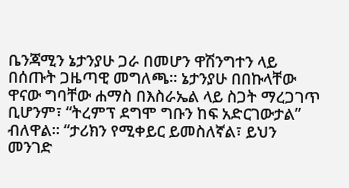ቤንጃሚን ኔታንያሁ ጋራ በመሆን ዋሽንግተን ላይ በሰጡት ጋዜጣዊ መግለጫ። ኔታንያሁ በበኩላቸው ዋናው ግባቸው ሐማስ በእስራኤል ላይ ስጋት ማረጋገጥ ቢሆንም፣ “ትረምፕ ደግሞ ግቡን ከፍ አድርገውታል” ብለዋል። “ታሪክን የሚቀይር ይመስለኛል፣ ይህን መንገድ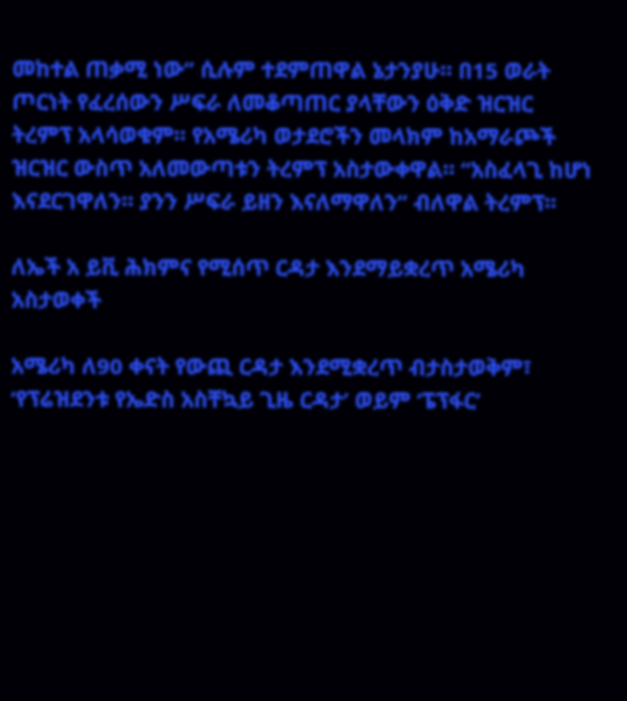መከተል ጠቃሚ ነው” ሲሉም ተደምጠዋል ኔታንያሁ። በ15 ወራት ጦርነት የፈረሰውን ሥፍራ ለመቆጣጠር ያላቸውን ዕቅድ ዝርዝር ትረምፕ አላሳወቁም። የአሜሪካ ወታደሮችን መላክም ከአማራጮች ዝርዝር ውስጥ አለመውጣቱን ትረምፕ አስታውቀዋል። “አስፈላጊ ከሆነ እናደርገዋለን። ያንን ሥፍራ ይዘን እናለማዋለን” ብለዋል ትረምፕ፡፡

ለኤች አ ይቪ ሕክምና የሚሰጥ ርዳታ እንደማይቋረጥ አሜሪካ አስታወቀች

አሜሪካ ለ90 ቀናት የውጪ ርዳታ እንደሚቋረጥ ብታስታወቅም፣ ‘የፕሬዝደንቱ የኤድስ አስቸኳይ ጊዜ ርዳታ’ ወይም ‘ፔፕፋር’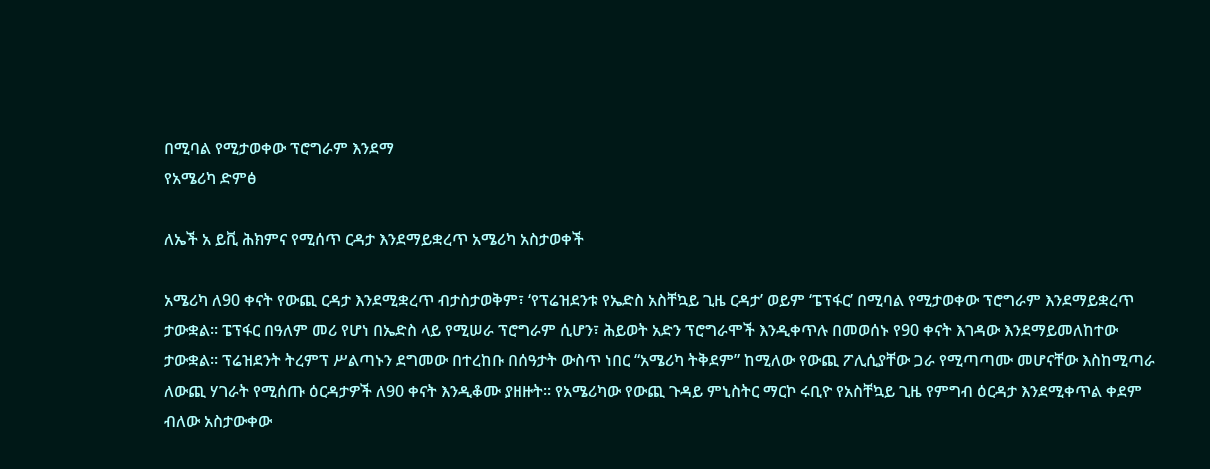በሚባል የሚታወቀው ፕሮግራም እንደማ
የአሜሪካ ድምፅ

ለኤች አ ይቪ ሕክምና የሚሰጥ ርዳታ እንደማይቋረጥ አሜሪካ አስታወቀች

አሜሪካ ለ90 ቀናት የውጪ ርዳታ እንደሚቋረጥ ብታስታወቅም፣ ‘የፕሬዝደንቱ የኤድስ አስቸኳይ ጊዜ ርዳታ’ ወይም ‘ፔፕፋር’ በሚባል የሚታወቀው ፕሮግራም እንደማይቋረጥ ታውቋል። ፔፕፋር በዓለም መሪ የሆነ በኤድስ ላይ የሚሠራ ፕሮግራም ሲሆን፣ ሕይወት አድን ፕሮግራሞች እንዲቀጥሉ በመወሰኑ የ90 ቀናት እገዳው እንደማይመለከተው ታውቋል። ፕሬዝደንት ትረምፕ ሥልጣኑን ደግመው በተረከቡ በሰዓታት ውስጥ ነበር “አሜሪካ ትቅደም” ከሚለው የውጪ ፖሊሲያቸው ጋራ የሚጣጣሙ መሆናቸው እስከሚጣራ ለውጪ ሃገራት የሚሰጡ ዕርዳታዎች ለ90 ቀናት እንዲቆሙ ያዘዙት፡፡ የአሜሪካው የውጪ ጉዳይ ምኒስትር ማርኮ ሩቢዮ የአስቸኳይ ጊዜ የምግብ ዕርዳታ እንደሚቀጥል ቀደም ብለው አስታውቀው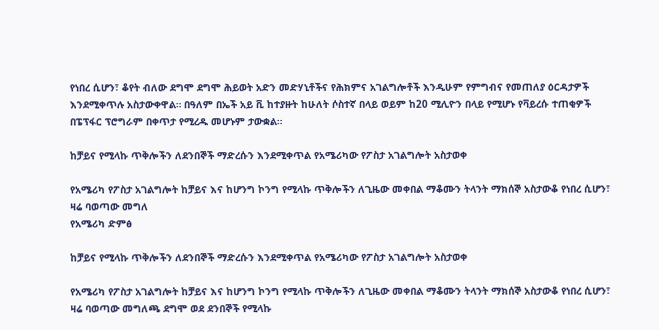የነበረ ሲሆን፣ ቆየት ብለው ደግሞ ደግሞ ሕይወት አድን መድሃኒቶችና የሕክምና አገልግሎቶች እንዲሁም የምግብና የመጠለያ ዕርዳታዎች እንደሚቀጥሉ አስታውቀዋል። በዓለም በኤች አይ ቪ ከተያዙት ከሁለት ሶስተኛ በላይ ወይም ከ20 ሚሊዮን በላይ የሚሆኑ የቫይረሱ ተጠቂዎች በፔፕፋር ፕሮግራም በቀጥታ የሚረዱ መሆኑም ታውቋል።

ከቻይና የሚላኩ ጥቅሎችን ለደንበኞች ማድረሱን እንደሚቀጥል የአሜሪካው የፖስታ አገልግሎት አስታወቀ

የአሜሪካ የፖስታ አገልግሎት ከቻይና እና ከሆንግ ኮንግ የሚላኩ ጥቅሎችን ለጊዜው መቀበል ማቆሙን ትላንት ማክሰኞ አስታውቆ የነበረ ሲሆን፣ ዛሬ ባወጣው መግለ
የአሜሪካ ድምፅ

ከቻይና የሚላኩ ጥቅሎችን ለደንበኞች ማድረሱን እንደሚቀጥል የአሜሪካው የፖስታ አገልግሎት አስታወቀ

የአሜሪካ የፖስታ አገልግሎት ከቻይና እና ከሆንግ ኮንግ የሚላኩ ጥቅሎችን ለጊዜው መቀበል ማቆሙን ትላንት ማክሰኞ አስታውቆ የነበረ ሲሆን፣ ዛሬ ባወጣው መግለጫ ደግሞ ወደ ደንበኞች የሚላኩ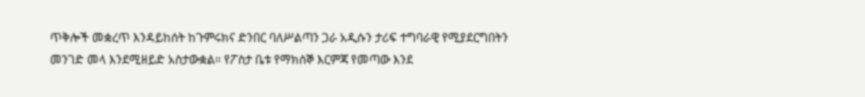ጥቅሎች መቋረጥ እንዳይከሰት ከጉምሩክና ድንበር ባለሥልጣን ጋራ አዲሱን ታሪፍ ተግባራዊ የሚያደርግበትን መንገድ መላ እንደሚዘይድ አስታውቋል። የፖስታ ቤቱ የማክሰኞ እርምጃ የመጣው እንደ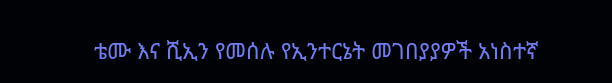ቴሙ እና ሺኢን የመሰሉ የኢንተርኔት መገበያያዎች አነስተኛ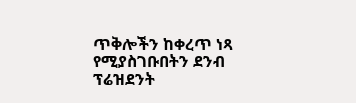ጥቅሎችን ከቀረጥ ነጻ የሚያስገቡበትን ደንብ ፕሬዝደንት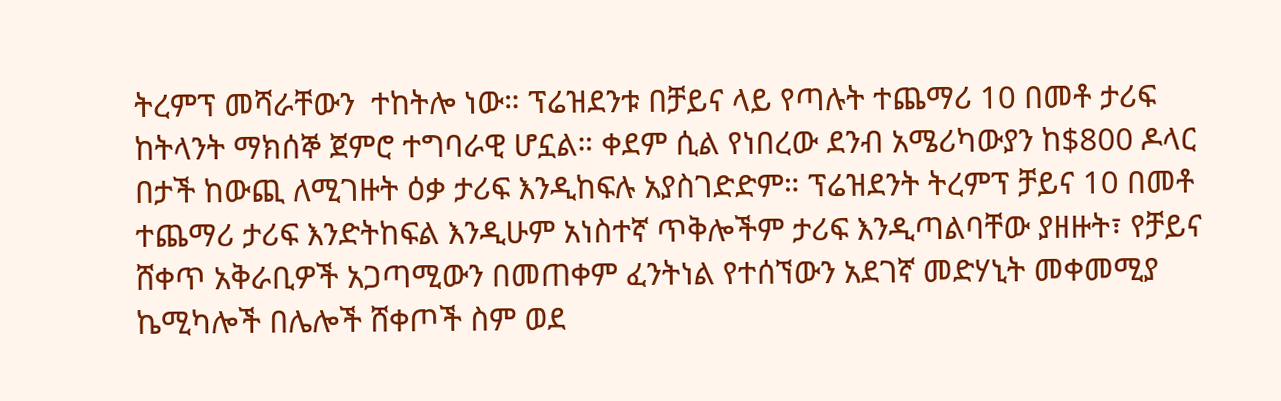ትረምፕ መሻራቸውን  ተከትሎ ነው። ፕሬዝደንቱ በቻይና ላይ የጣሉት ተጨማሪ 10 በመቶ ታሪፍ ከትላንት ማክሰኞ ጀምሮ ተግባራዊ ሆኗል። ቀደም ሲል የነበረው ደንብ አሜሪካውያን ከ$800 ዶላር በታች ከውጪ ለሚገዙት ዕቃ ታሪፍ እንዲከፍሉ አያስገድድም። ፕሬዝደንት ትረምፕ ቻይና 10 በመቶ ተጨማሪ ታሪፍ እንድትከፍል እንዲሁም አነስተኛ ጥቅሎችም ታሪፍ እንዲጣልባቸው ያዘዙት፣ የቻይና ሸቀጥ አቅራቢዎች አጋጣሚውን በመጠቀም ፈንትነል የተሰኘውን አደገኛ መድሃኒት መቀመሚያ ኬሚካሎች በሌሎች ሸቀጦች ስም ወደ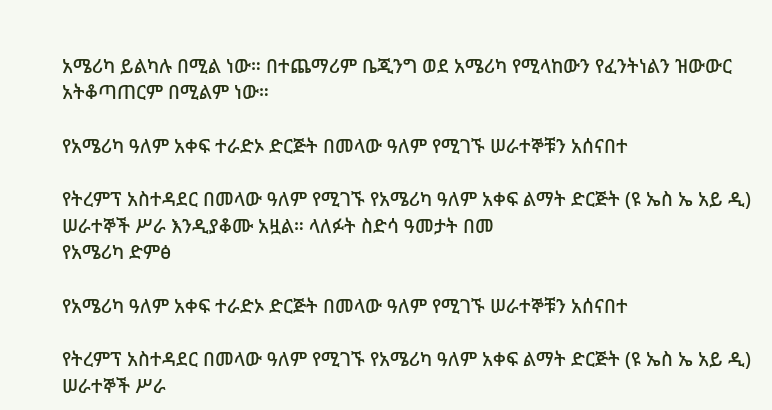አሜሪካ ይልካሉ በሚል ነው። በተጨማሪም ቤጂንግ ወደ አሜሪካ የሚላከውን የፈንትነልን ዝውውር አትቆጣጠርም በሚልም ነው።

የአሜሪካ ዓለም አቀፍ ተራድኦ ድርጅት በመላው ዓለም የሚገኙ ሠራተኞቹን አሰናበተ

የትረምፕ አስተዳደር በመላው ዓለም የሚገኙ የአሜሪካ ዓለም አቀፍ ልማት ድርጅት (ዩ ኤስ ኤ አይ ዲ) ሠራተኞች ሥራ እንዲያቆሙ አዟል። ላለፉት ስድሳ ዓመታት በመ
የአሜሪካ ድምፅ

የአሜሪካ ዓለም አቀፍ ተራድኦ ድርጅት በመላው ዓለም የሚገኙ ሠራተኞቹን አሰናበተ

የትረምፕ አስተዳደር በመላው ዓለም የሚገኙ የአሜሪካ ዓለም አቀፍ ልማት ድርጅት (ዩ ኤስ ኤ አይ ዲ) ሠራተኞች ሥራ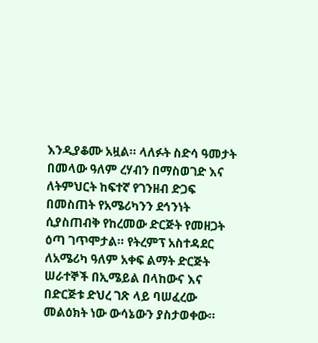እንዲያቆሙ አዟል። ላለፉት ስድሳ ዓመታት በመላው ዓለም ረሃብን በማስወገድ እና ለትምህርት ከፍተኛ የገንዘብ ድጋፍ በመስጠት የአሜሪካንን ደኅንነት ሲያስጠብቅ የከረመው ድርጅት የመዘጋት ዕጣ ገጥሞታል። የትረምፕ አስተዳደር ለአሜሪካ ዓለም አቀፍ ልማት ድርጅት ሠራተኞች በኢሜይል በላከውና እና በድርጅቱ ድህረ ገጽ ላይ ባሠፈረው መልዕክት ነው ውሳኔውን ያስታወቀው።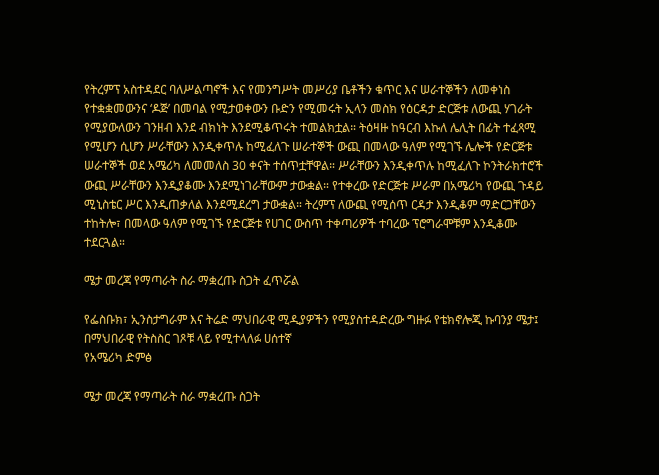የትረምፕ አስተዳደር ባለሥልጣኖች እና የመንግሥት መሥሪያ ቤቶችን ቁጥር እና ሠራተኞችን ለመቀነስ የተቋቋመውንና ‘ዶጅ’ በመባል የሚታወቀውን ቡድን የሚመሩት ኢላን መስክ የዕርዳታ ድርጅቱ ለውጪ ሃገራት የሚያውለውን ገንዘብ እንደ ብክነት እንደሚቆጥሩት ተመልክቷል። ትዕዛዙ ከዓርብ እኩለ ሌሊት በፊት ተፈጻሚ የሚሆን ሲሆን ሥራቸውን እንዲቀጥሉ ከሚፈለጉ ሠራተኞች ውጪ በመላው ዓለም የሚገኙ ሌሎች የድርጅቱ ሠራተኞች ወደ አሜሪካ ለመመለስ 30 ቀናት ተሰጥቷቸዋል። ሥራቸውን እንዲቀጥሉ ከሚፈለጉ ኮንትራክተሮች ውጪ ሥራቸውን እንዲያቆሙ እንደሚነገራቸውም ታውቋል። የተቀረው የድርጅቱ ሥራም በአሜሪካ የውጪ ጉዳይ ሚኒስቴር ሥር እንዲጠቃለል እንደሚደረግ ታውቋል። ትረምፕ ለውጪ የሚሰጥ ርዳታ እንዲቆም ማድርጋቸውን ተከትሎ፣ በመላው ዓለም የሚገኙ የድርጅቱ የሀገር ውስጥ ተቀጣሪዎች ተባረው ፕሮግራሞቹም እንዲቆሙ ተደርጓል።

ሜታ መረጃ የማጣራት ስራ ማቋረጡ ስጋት ፈጥሯል

የፌስቡክ፣ ኢንስታግራም እና ትሬድ ማህበራዊ ሚዲያዎችን የሚያስተዳድረው ግዙፉ የቴክኖሎጂ ኩባንያ ሜታ፤ በማህበራዊ የትስስር ገጾቹ ላይ የሚተላለፉ ሀሰተኛ
የአሜሪካ ድምፅ

ሜታ መረጃ የማጣራት ስራ ማቋረጡ ስጋት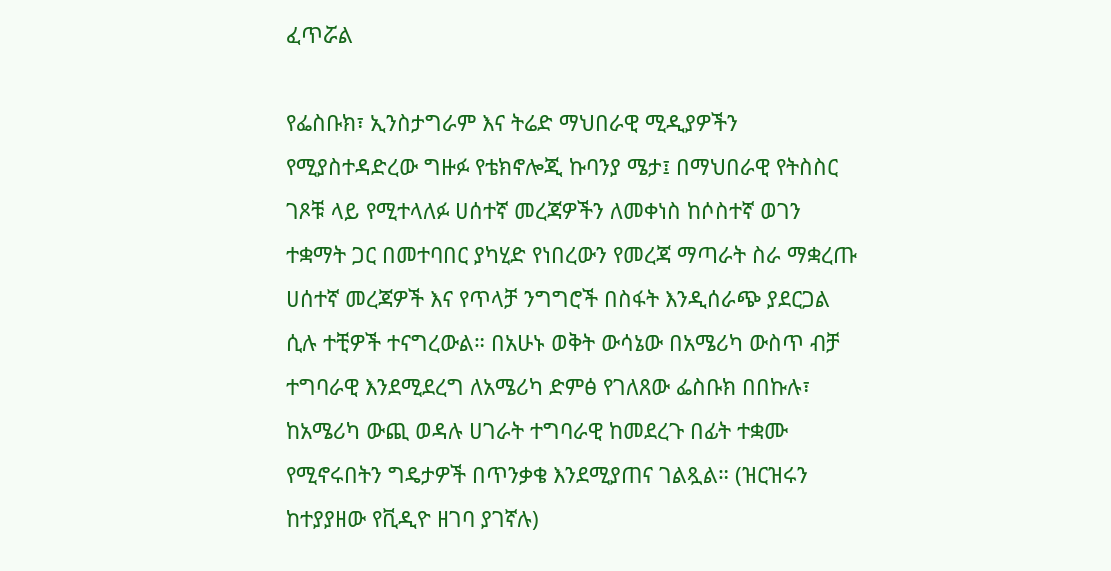ፈጥሯል

የፌስቡክ፣ ኢንስታግራም እና ትሬድ ማህበራዊ ሚዲያዎችን የሚያስተዳድረው ግዙፉ የቴክኖሎጂ ኩባንያ ሜታ፤ በማህበራዊ የትስስር ገጾቹ ላይ የሚተላለፉ ሀሰተኛ መረጃዎችን ለመቀነስ ከሶስተኛ ወገን ተቋማት ጋር በመተባበር ያካሂድ የነበረውን የመረጃ ማጣራት ስራ ማቋረጡ ሀሰተኛ መረጃዎች እና የጥላቻ ንግግሮች በስፋት እንዲሰራጭ ያደርጋል ሲሉ ተቺዎች ተናግረውል። በአሁኑ ወቅት ውሳኔው በአሜሪካ ውስጥ ብቻ ተግባራዊ እንደሚደረግ ለአሜሪካ ድምፅ የገለጸው ፌስቡክ በበኩሉ፣ ከአሜሪካ ውጪ ወዳሉ ሀገራት ተግባራዊ ከመደረጉ በፊት ተቋሙ የሚኖሩበትን ግዴታዎች በጥንቃቄ እንደሚያጠና ገልጿል። (ዝርዝሩን ከተያያዘው የቪዲዮ ዘገባ ያገኛሉ)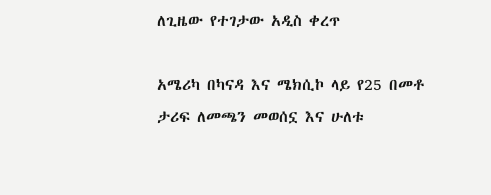ለጊዜው የተገታው አዲስ ቀረጥ

አሜሪካ በካናዳ እና ሜክሲኮ ላይ የ25 በመቶ ታሪፍ ለመጫን መወሰኗ እና ሁለቱ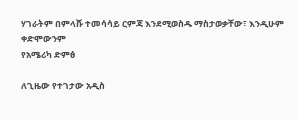ሃገራትም በምላሹ ተመሳሳይ ርምጃ እንደሚወስዱ ማስታወቃቸው፣ እንዲሁም ቀድሞውንም
የአሜሪካ ድምፅ

ለጊዜው የተገታው አዲስ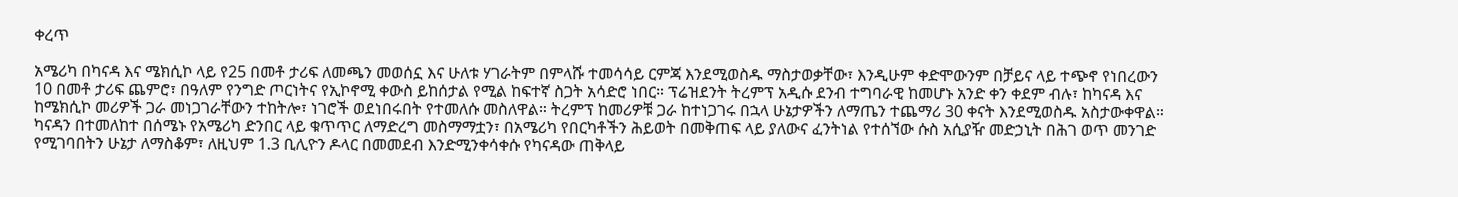ቀረጥ

አሜሪካ በካናዳ እና ሜክሲኮ ላይ የ25 በመቶ ታሪፍ ለመጫን መወሰኗ እና ሁለቱ ሃገራትም በምላሹ ተመሳሳይ ርምጃ እንደሚወስዱ ማስታወቃቸው፣ እንዲሁም ቀድሞውንም በቻይና ላይ ተጭኖ የነበረውን 10 በመቶ ታሪፍ ጨምሮ፣ በዓለም የንግድ ጦርነትና የኢኮኖሚ ቀውስ ይከሰታል የሚል ከፍተኛ ስጋት አሳድሮ ነበር። ፕሬዝደንት ትረምፕ አዲሱ ደንብ ተግባራዊ ከመሆኑ አንድ ቀን ቀደም ብሉ፣ ከካናዳ እና ከሜክሲኮ መሪዎች ጋራ መነጋገራቸውን ተከትሎ፣ ነገሮች ወደነበሩበት የተመለሱ መስለዋል። ትረምፕ ከመሪዎቹ ጋራ ከተነጋገሩ በኋላ ሁኔታዎችን ለማጤን ተጨማሪ 30 ቀናት እንደሚወስዱ አስታውቀዋል። ካናዳን በተመለከተ በሰሜኑ የአሜሪካ ድንበር ላይ ቁጥጥር ለማድረግ መስማማቷን፣ በአሜሪካ የበርካቶችን ሕይወት በመቅጠፍ ላይ ያለውና ፈንትነል የተሰኘው ሱስ አሲያዥ መድኃኒት በሕገ ወጥ መንገድ የሚገባበትን ሁኔታ ለማስቆም፣ ለዚህም 1.3 ቢሊዮን ዶላር በመመደብ እንድሚንቀሳቀሱ የካናዳው ጠቅላይ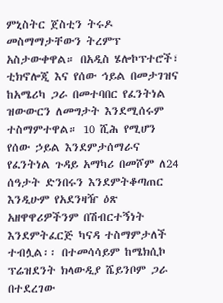ምኒስትር ጀስቲን ትሩዶ መስማማታቸውን ትረምፕ አስታውቀዋል። በአዲስ ሄሎኮፕተሮች፣ ቲክኖሎጂ እና የሰው ኅይል በመታገዝና ከአሜሪካ ጋራ በመተባበር የፈንትነል ዝውውርን ለመግታት እንደሚሰሩም ተስማምተዋል። 10 ሺሕ የሚሆን የሰው ኃይል እንደምታሰማራና የፈንትነል ጉዳይ አማካሪ በመሾም ለ24 ሰዓታት ድንበሩን እንደምትቆጣጠር እንዲሁም የአደንዛዥ ዕጽ አዘዋዋሪዎችንም በሽብርተኝነት እንደምትፈርጅ ካናዳ ተስማምታለች ተብሏል፡፡ በተመሳሳይም ከሜክሲኮ ፕሬዝደንት ክላውዲያ ሼይንቦም ጋራ በተደረገው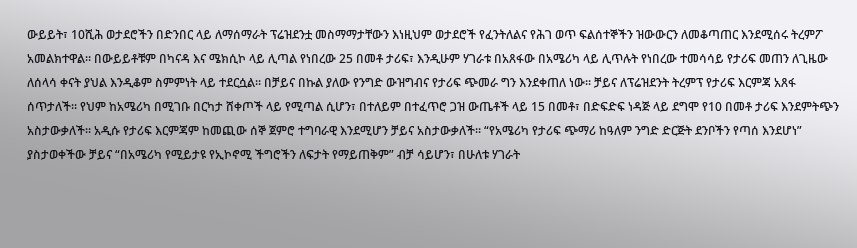ውይይት፣ 10ሺሕ ወታደሮችን በድንበር ላይ ለማሰማራት ፕሬዝደንቷ መስማማታቸውን እነዚህም ወታደሮች የፈንትለልና የሕገ ወጥ ፍልሰተኞችን ዝውውርን ለመቆጣጠር እንደሚሰሩ ትረምፖ አመልክተዋል። በውይይቶቹም በካናዳ እና ሜክሲኮ ላይ ሊጣል የነበረው 25 በመቶ ታሪፍ፣ እንዲሁም ሃገራቱ በአጸፋው በአሜሪካ ላይ ሊጥሉት የነበረው ተመሳሳይ የታሪፍ መጠን ለጊዜው ለሰላሳ ቀናት ያህል እንዲቆም ስምምነት ላይ ተደርሷል። በቻይና በኩል ያለው የንግድ ውዝግብና የታሪፍ ጭመራ ግን እንደቀጠለ ነው። ቻይና ለፕሬዝደንት ትረምፕ የታሪፍ እርምጃ አጸፋ ሰጥታለች፡፡ የህም ከአሜሪካ በሚገቡ በርካታ ሸቀጦች ላይ የሚጣል ሲሆን፣ በተለይም በተፈጥሮ ጋዝ ውጤቶች ላይ 15 በመቶ፣ በድፍድፍ ነዳጅ ላይ ደግሞ የ10 በመቶ ታሪፍ እንደምትጭን አስታውቃለች፡፡ አዲሱ የታሪፍ እርምጃም ከመጪው ሰኞ ጀምሮ ተግባራዊ እንደሚሆን ቻይና አስታውቃለች። “የአሜሪካ የታሪፍ ጭማሪ ከዓለም ንግድ ድርጅት ደንቦችን የጣሰ እንደሆነ” ያስታወቀችው ቻይና “በአሜሪካ የሚይታዩ የኢኮኖሚ ችግሮችን ለፍታት የማይጠቅም” ብቻ ሳይሆን፣ በሁለቱ ሃገራት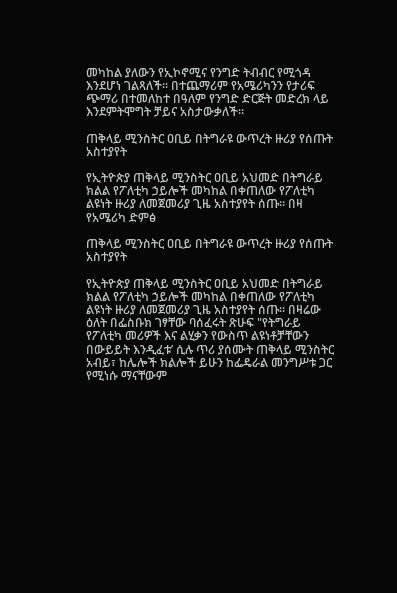መካከል ያለውን የኢኮኖሚና የንግድ ትብብር የሚጎዳ እንደሆነ ገልጻለች፡፡ በተጨማሪም የአሜሪካንን የታሪፍ ጭማሪ በተመለከተ በዓለም የንግድ ድርጅት መድረክ ላይ እንደምትሞግት ቻይና አስታውቃለች፡፡

ጠቅላይ ሚንስትር ዐቢይ በትግራዩ ውጥረት ዙሪያ የሰጡት አስተያየት

የኢትዮጵያ ጠቅላይ ሚንስትር ዐቢይ አህመድ በትግራይ ክልል የፖለቲካ ኃይሎች መካከል በቀጠለው የፖለቲካ ልዩነት ዙሪያ ለመጀመሪያ ጊዜ አስተያየት ሰጡ። በዛ
የአሜሪካ ድምፅ

ጠቅላይ ሚንስትር ዐቢይ በትግራዩ ውጥረት ዙሪያ የሰጡት አስተያየት

የኢትዮጵያ ጠቅላይ ሚንስትር ዐቢይ አህመድ በትግራይ ክልል የፖለቲካ ኃይሎች መካከል በቀጠለው የፖለቲካ ልዩነት ዙሪያ ለመጀመሪያ ጊዜ አስተያየት ሰጡ። በዛሬው ዕለት በፌስቡክ ገፃቸው ባሰፈሩት ጽሁፍ "የትግራይ የፖለቲካ መሪዎች እና ልሂቃን የውስጥ ልዩነቶቻቸውን በውይይት እንዲፈቱ’ ሲሉ ጥሪ ያሰሙት ጠቅላይ ሚንስትር አብይ፣ ከሌሎች ክልሎች ይሁን ከፌዴራል መንግሥቱ ጋር የሚነሱ ማናቸውም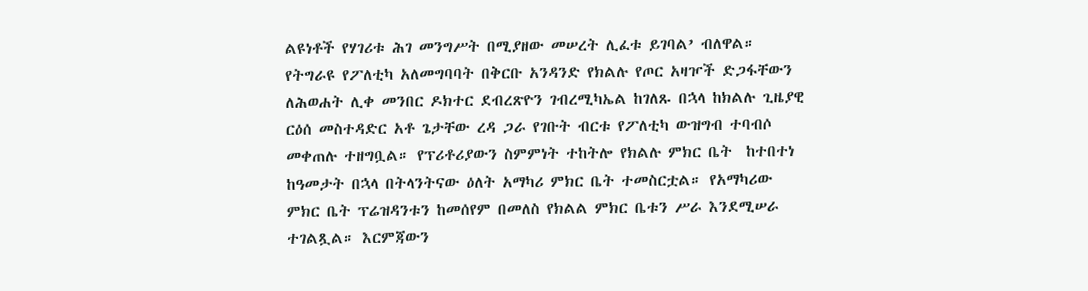ልዩነቶች የሃገሪቱ ሕገ መንግሥት በሚያዘው መሠረት ሊፈቱ ይገባል’ ብለዋል። የትግራዩ የፖለቲካ አለመግባባት በቅርቡ አንዳንድ የክልሉ የጦር አዛዦች ድጋፋቸውን ለሕወሐት ሊቀ መንበር ዶክተር ደብረጽዮን ገብረሚካኤል ከገለጹ በኋላ ከክልሉ ጊዜያዊ ርዕሰ መስተዳድር አቶ ጌታቸው ረዳ ጋራ የገቡት ብርቱ የፖለቲካ ውዝግብ ተባብሶ መቀጠሉ ተዘግቧል። የፕሪቶሪያውን ስምምነት ተከትሎ የክልሉ ምክር ቤት  ከተበተነ ከዓመታት በኋላ በትላንትናው ዕለት አማካሪ ምክር ቤት ተመስርቷል። የአማካሪው ምክር ቤት ፕሬዝዳንቱን ከመሰየም በመለስ የክልል ምክር ቤቱን ሥራ እንደሚሠራ ተገልጿል። እርምጃውን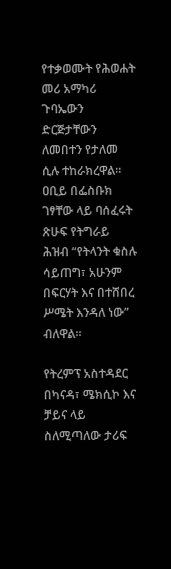የተቃወሙት የሕወሐት መሪ አማካሪ ጉባኤውን ድርጅታቸውን ለመበተን የታለመ ሲሉ ተከራክረዋል። ዐቢይ በፌስቡክ ገፃቸው ላይ ባሰፈሩት ጽሁፍ የትግራይ ሕዝብ “የትላንት ቁስሉ ሳይጠግ፣ አሁንም በፍርሃት እና በተሸበረ ሥሜት እንዳለ ነው” ብለዋል።

የትረምፕ አስተዳደር በካናዳ፣ ሜክሲኮ እና ቻይና ላይ ስለሚጣለው ታሪፍ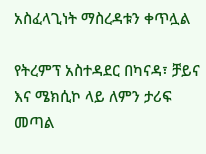አስፈላጊነት ማስረዳቱን ቀጥሏል

የትረምፕ አስተዳደር በካናዳ፣ ቻይና እና ሜክሲኮ ላይ ለምን ታሪፍ መጣል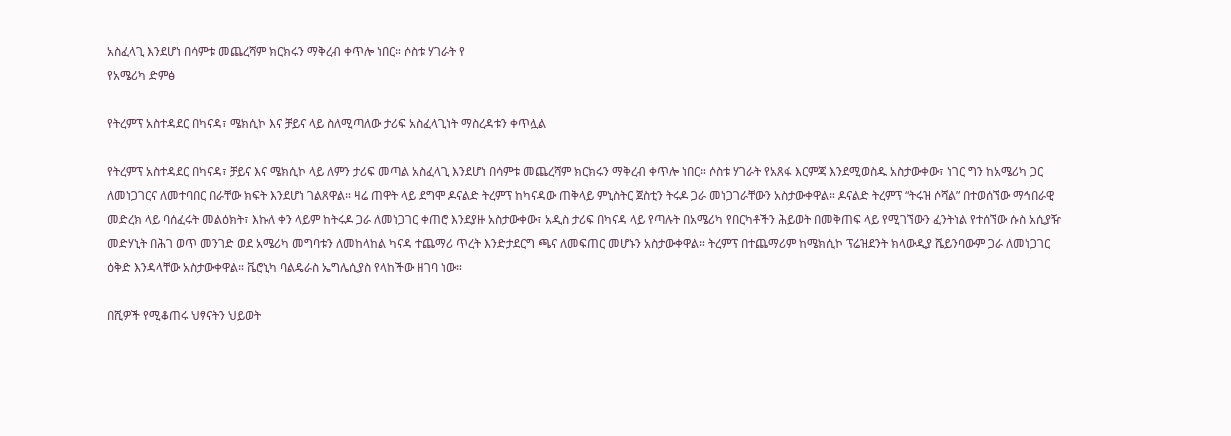አስፈላጊ እንደሆነ በሳምቱ መጨረሻም ክርክሩን ማቅረብ ቀጥሎ ነበር። ሶስቱ ሃገራት የ
የአሜሪካ ድምፅ

የትረምፕ አስተዳደር በካናዳ፣ ሜክሲኮ እና ቻይና ላይ ስለሚጣለው ታሪፍ አስፈላጊነት ማስረዳቱን ቀጥሏል

የትረምፕ አስተዳደር በካናዳ፣ ቻይና እና ሜክሲኮ ላይ ለምን ታሪፍ መጣል አስፈላጊ እንደሆነ በሳምቱ መጨረሻም ክርክሩን ማቅረብ ቀጥሎ ነበር። ሶስቱ ሃገራት የአጸፋ እርምጃ እንደሚወስዱ አስታውቀው፣ ነገር ግን ከአሜሪካ ጋር ለመነጋገርና ለመተባበር በራቸው ክፍት እንደሆነ ገልጸዋል። ዛሬ ጠዋት ላይ ደግሞ ዶናልድ ትረምፕ ከካናዳው ጠቅላይ ምኒስትር ጀስቲን ትሩዶ ጋራ መነጋገራቸውን አስታውቀዋል። ዶናልድ ትረምፕ “ትሩዝ ሶሻል” በተወሰኘው ማኅበራዊ መድረክ ላይ ባሰፈሩት መልዕክት፣ እኩለ ቀን ላይም ከትሩዶ ጋራ ለመነጋገር ቀጠሮ እንደያዙ አስታውቀው፣ አዲስ ታሪፍ በካናዳ ላይ የጣሉት በአሜሪካ የበርካቶችን ሕይወት በመቅጠፍ ላይ የሚገኘውን ፈንትነል የተሰኘው ሱስ አሲያዥ መድሃኒት በሕገ ወጥ መንገድ ወደ አሜሪካ መግባቱን ለመከላከል ካናዳ ተጨማሪ ጥረት እንድታደርግ ጫና ለመፍጠር መሆኑን አስታውቀዋል። ትረምፕ በተጨማሪም ከሜክሲኮ ፕሬዝደንት ክላውዲያ ሼይንባውም ጋራ ለመነጋገር ዕቅድ እንዳላቸው አስታውቀዋል። ቬሮኒካ ባልዴራስ ኤግሌሲያስ የላከችው ዘገባ ነው።

በሺዎች የሚቆጠሩ ህፃናትን ህይወት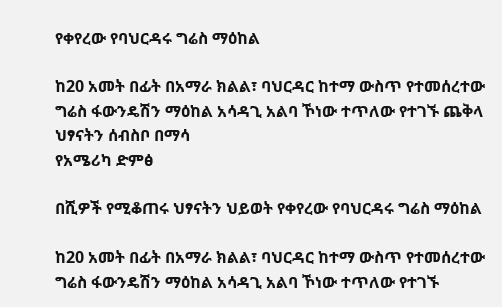የቀየረው የባህርዳሩ ግሬስ ማዕከል

ከ20 አመት በፊት በአማራ ክልል፣ ባህርዳር ከተማ ውስጥ የተመሰረተው ግሬስ ፋውንዴሽን ማዕከል አሳዳጊ አልባ ኾነው ተጥለው የተገኙ ጨቅላ ህፃናትን ሰብስቦ በማሳ
የአሜሪካ ድምፅ

በሺዎች የሚቆጠሩ ህፃናትን ህይወት የቀየረው የባህርዳሩ ግሬስ ማዕከል

ከ20 አመት በፊት በአማራ ክልል፣ ባህርዳር ከተማ ውስጥ የተመሰረተው ግሬስ ፋውንዴሽን ማዕከል አሳዳጊ አልባ ኾነው ተጥለው የተገኙ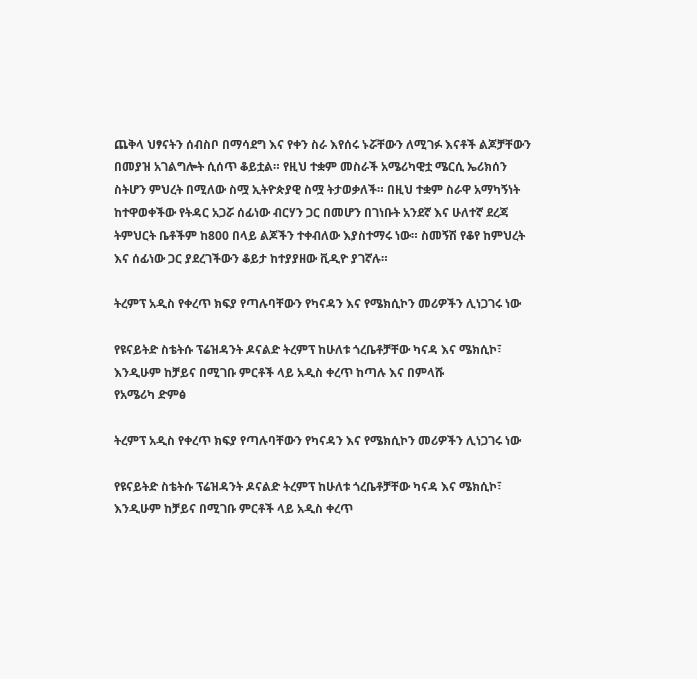ጨቅላ ህፃናትን ሰብስቦ በማሳደግ እና የቀን ስራ እየሰሩ ኑሯቸውን ለሚገፉ እናቶች ልጆቻቸውን በመያዝ አገልግሎት ሲሰጥ ቆይቷል። የዚህ ተቋም መስራች አሜሪካዊቷ ሜርሲ ኤሪክሰን ስትሆን ምህረት በሚለው ስሟ ኢትዮጵያዊ ስሟ ትታወቃለች። በዚህ ተቋም ስራዋ አማካኝነት ከተዋወቀችው የትዳር አጋሯ ሰፊነው ብርሃን ጋር በመሆን በገነቡት አንደኛ እና ሁለተኛ ደረጃ ትምህርት ቤቶችም ከ800 በላይ ልጆችን ተቀብለው እያስተማሩ ነው። ስመኝሽ የቆየ ከምህረት እና ሰፊነው ጋር ያደረገችውን ቆይታ ከተያያዘው ቪዲዮ ያገኛሉ።

ትረምፕ አዲስ የቀረጥ ክፍያ የጣሉባቸውን የካናዳን እና የሜክሲኮን መሪዎችን ሊነጋገሩ ነው

የዩናይትድ ስቴትሱ ፕሬዝዳንት ዶናልድ ትረምፕ ከሁለቱ ጎረቤቶቻቸው ካናዳ እና ሜክሲኮ፣ እንዲሁም ከቻይና በሚገቡ ምርቶች ላይ አዲስ ቀረጥ ከጣሉ እና በምላሹ
የአሜሪካ ድምፅ

ትረምፕ አዲስ የቀረጥ ክፍያ የጣሉባቸውን የካናዳን እና የሜክሲኮን መሪዎችን ሊነጋገሩ ነው

የዩናይትድ ስቴትሱ ፕሬዝዳንት ዶናልድ ትረምፕ ከሁለቱ ጎረቤቶቻቸው ካናዳ እና ሜክሲኮ፣ እንዲሁም ከቻይና በሚገቡ ምርቶች ላይ አዲስ ቀረጥ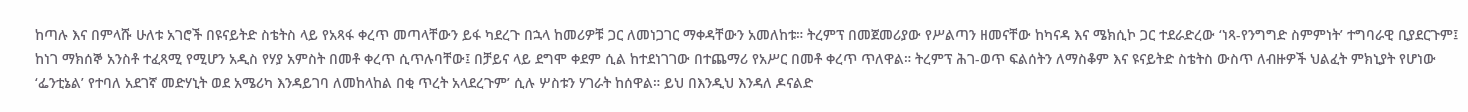ከጣሉ እና በምላሹ ሁለቱ አገሮች በዩናይትድ ስቴትስ ላይ የአጻፋ ቀረጥ መጣላቸውን ይፋ ካደረጉ በኋላ ከመሪዎቹ ጋር ለመነጋገር ማቀዳቸውን አመለከቱ። ትረምፕ በመጀመሪያው የሥልጣን ዘመናቸው ከካናዳ እና ሜክሲኮ ጋር ተደራድረው ‘ነጻ-የንግግድ ስምምነት’ ተግባራዊ ቢያደርጉም፤ ከነገ ማክሰኞ አንስቶ ተፈጻሚ የሚሆን አዲስ የሃያ አምስት በመቶ ቀረጥ ሲጥሉባቸው፤ በቻይና ላይ ደግሞ ቀደም ሲል ከተደነገገው በተጨማሪ የአሥር በመቶ ቀረጥ ጥለዋል። ትረምፕ ሕገ-ወጥ ፍልሰትን ለማስቆም እና ዩናይትድ ስቴትስ ውስጥ ለብዙዎች ህልፈት ምክኒያት የሆነው ‘ፌንቲኔል’ የተባለ አደገኛ መድሃኒት ወደ አሜሪካ እንዳይገባ ለመከላከል በቂ ጥረት አላደረጉም’ ሲሉ ሦስቱን ሃገራት ከሰዋል። ይህ በእንዲህ እንዳለ ዶናልድ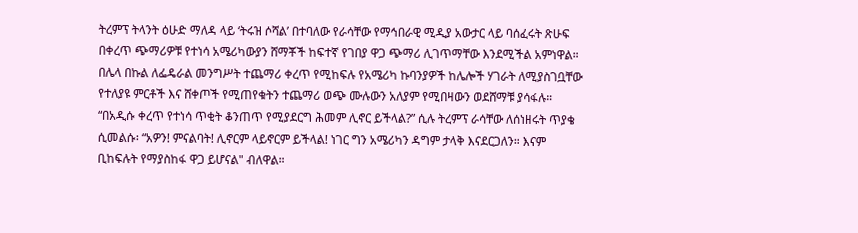ትረምፕ ትላንት ዕሁድ ማለዳ ላይ ‘ትሩዝ ሶሻል’ በተባለው የራሳቸው የማኅበራዊ ሚዲያ አውታር ላይ ባሰፈሩት ጽሁፍ በቀረጥ ጭማሪዎቹ የተነሳ አሜሪካውያን ሸማቾች ከፍተኛ የገበያ ዋጋ ጭማሪ ሊገጥማቸው እንደሚችል አምነዋል። በሌላ በኩል ለፌዴራል መንግሥት ተጨማሪ ቀረጥ የሚከፍሉ የአሜሪካ ኩባንያዎች ከሌሎች ሃገራት ለሚያስገቧቸው የተለያዩ ምርቶች እና ሸቀጦች የሚጠየቁትን ተጨማሪ ወጭ ሙሉውን አለያም የሚበዛውን ወደሸማቹ ያሳፋሉ። “በአዲሱ ቀረጥ የተነሳ ጥቂት ቆንጠጥ የሚያደርግ ሕመም ሊኖር ይችላል?” ሲሉ ትረምፕ ራሳቸው ለሰነዘሩት ጥያቄ ሲመልሱ፡ “አዎን! ምናልባት! ሊኖርም ላይኖርም ይችላል! ነገር ግን አሜሪካን ዳግም ታላቅ እናደርጋለን። እናም ቢከፍሉት የማያስከፋ ዋጋ ይሆናል" ብለዋል።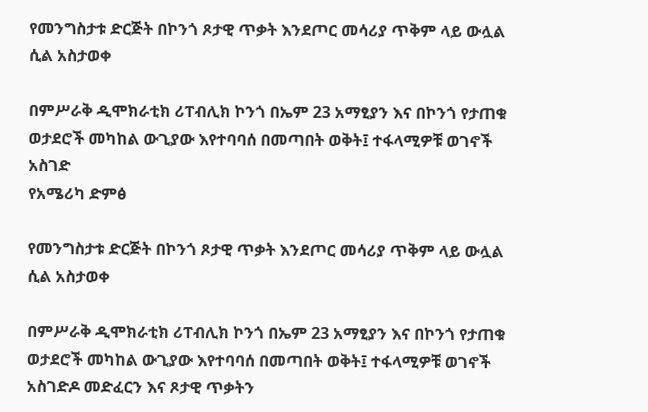የመንግስታቱ ድርጅት በኮንጎ ጾታዊ ጥቃት እንደጦር መሳሪያ ጥቅም ላይ ውሏል ሲል አስታወቀ

በምሥራቅ ዲሞክራቲክ ሪፐብሊክ ኮንጎ በኤም 23 አማፂያን እና በኮንጎ የታጠቁ ወታደሮች መካከል ውጊያው እየተባባሰ በመጣበት ወቅት፤ ተፋላሚዎቹ ወገኖች አስገድ
የአሜሪካ ድምፅ

የመንግስታቱ ድርጅት በኮንጎ ጾታዊ ጥቃት እንደጦር መሳሪያ ጥቅም ላይ ውሏል ሲል አስታወቀ

በምሥራቅ ዲሞክራቲክ ሪፐብሊክ ኮንጎ በኤም 23 አማፂያን እና በኮንጎ የታጠቁ ወታደሮች መካከል ውጊያው እየተባባሰ በመጣበት ወቅት፤ ተፋላሚዎቹ ወገኖች አስገድዶ መድፈርን እና ጾታዊ ጥቃትን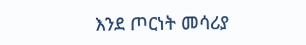እንደ ጦርነት መሳሪያ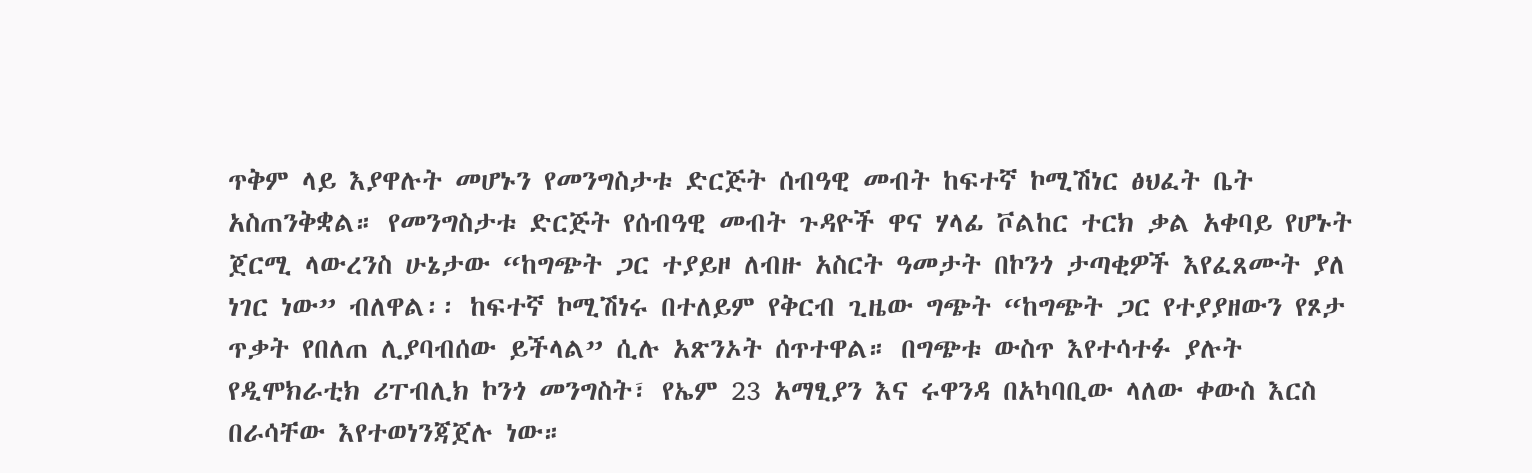ጥቅም ላይ እያዋሉት መሆኑን የመንግስታቱ ድርጅት ሰብዓዊ መብት ከፍተኛ ኮሚሽነር ፅህፈት ቤት አስጠንቅቋል። የመንግስታቱ ድርጅት የሰብዓዊ መብት ጉዳዮች ዋና ሃላፊ ቮልከር ተርክ ቃል አቀባይ የሆኑት ጀርሚ ላውረንስ ሁኔታው “ከግጭት ጋር ተያይዞ ለብዙ አስርት ዓመታት በኮንጎ ታጣቂዎች እየፈጸሙት ያለ ነገር ነው” ብለዋል፡፡ ከፍተኛ ኮሚሽነሩ በተለይም የቅርብ ጊዜው ግጭት “ከግጭት ጋር የተያያዘውን የጾታ ጥቃት የበለጠ ሊያባብሰው ይችላል” ሲሉ አጽንኦት ሰጥተዋል። በግጭቱ ውስጥ እየተሳተፉ ያሉት የዲሞክራቲክ ሪፐብሊክ ኮንጎ መንግስት፣ የኤም 23 አማፂያን እና ሩዋንዳ በአካባቢው ላለው ቀውስ እርስ በራሳቸው እየተወነንጃጀሉ ነው።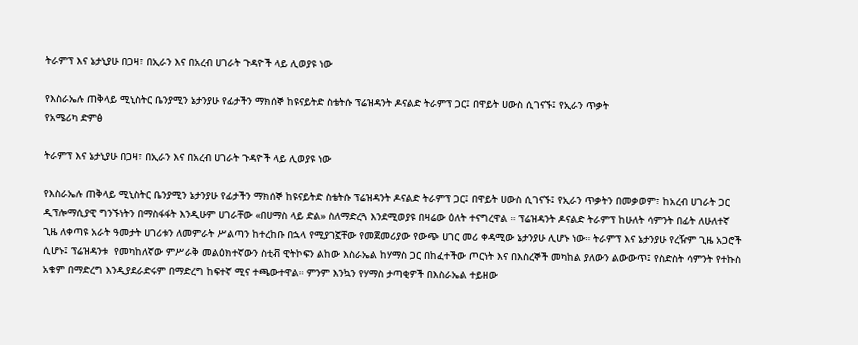ትራምፕ እና ኔታኒያሁ በጋዛ፣ በኢራን እና በአረብ ሀገራት ጉዳዮች ላይ ሊወያዩ ነው

የእስራኤሉ ጠቅላይ ሚኒስትር ቤንያሚን ኔታንያሁ የፊታችን ማክሰኞ ከዩናይትድ ስቴትሱ ፕሬዝዳንት ዶናልድ ትራምፕ ጋር፤ በዋይት ሀውስ ሲገናኙ፤ የኢራን ጥቃት
የአሜሪካ ድምፅ

ትራምፕ እና ኔታኒያሁ በጋዛ፣ በኢራን እና በአረብ ሀገራት ጉዳዮች ላይ ሊወያዩ ነው

የእስራኤሉ ጠቅላይ ሚኒስትር ቤንያሚን ኔታንያሁ የፊታችን ማክሰኞ ከዩናይትድ ስቴትሱ ፕሬዝዳንት ዶናልድ ትራምፕ ጋር፤ በዋይት ሀውስ ሲገናኙ፤ የኢራን ጥቃትን በመቃወም፣ ከአረብ ሀገራት ጋር ዲፕሎማሲያዊ ግንኙነትን በማስፋፋት እንዲሁም ሀገራቸው «በሀማስ ላይ ድል» ስለማድረጓ እንደሚወያዩ በዛሬው ዕለት ተናግረዋል ። ፕሬዝዳንት ዶናልድ ትራምፕ ከሁለት ሳምንት በፊት ለሁለተኛ ጊዜ ለቀጣዩ አራት ዓመታት ሀገሪቱን ለመምራት ሥልጣን ከተረከቡ በኋላ የሚያገኟቸው የመጀመሪያው የውጭ ሀገር መሪ ቀዳሚው ኔታንያሁ ሊሆኑ ነው። ትራምፕ እና ኔታንያሁ የረዥም ጊዜ አጋሮች ሲሆኑ፤ ፕሬዝዳንቱ  የመካከለኛው ምሥራቅ መልዕክተኛውን ስቲቭ ዊትኮፍን ልከው እስራኤል ከሃማስ ጋር በከፈተችው ጦርነት እና በእስረኞች መካከል ያለውን ልውውጥ፤ የስድስት ሳምንት የተኩስ አቁም በማድረግ እንዲያደራድሩም በማድረግ ከፍተኛ ሚና ተጫውተዋል። ምንም እንኳን የሃማስ ታጣቂዎች በእስራኤል ተይዘው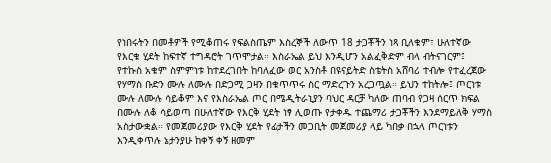የነበሩትን በመቶዎች የሚቆጠሩ የፍልስጤም እስረኞች ለውጥ 18 ታጋቾችን ነጻ ቢለቁም፣ ሁለተኛው የእርቁ ሂደት ከፍተኛ ተግዳሮት ገጥሞታል። እስራኤል ይህ እንዲሆን አልፈቅድም ብላ ብትናገርም፤  የተኩስ አቁም ስምምነቱ ከተደረገበት ከባለፈው ወር አንስቶ በዩናይትድ ስቴትስ አሸባሪ ተብሎ የተፈረጀው የሃማስ ቡድን ሙሉ ለሙሉ በድጋሚ ጋዛን በቁጥጥሩ ስር ማድረጉን አረጋጧል። ይህን ተከትሎ፤ ጦርነቱ ሙሉ ለሙሉ ሳይቆም እና የእስራኤል ጦር በሜዲትራኒያን ባህር ዳርቻ ካለው ጠባብ የጋዛ ሰርጥ ክፍል በሙሉ ለቆ ሳይወጣ በሁለተኛው የእርቅ ሂደት ነፃ ሊወጡ የታቀዱ ተጨማሪ ታጋቾችን እንደማይለቅ ሃማስ አስታውቋል። የመጀመሪያው የእርቅ ሂደት የፊታችን መጋቢት መጀመሪያ ላይ ካበቃ በኋላ ጦርነቱን እንዲቀጥሉ ኔታንያሁ ከቀኝ ቀኝ ዘመም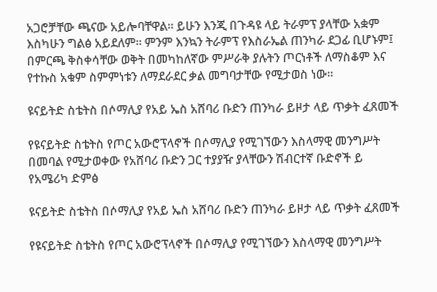አጋሮቻቸው ጫናው አይሎባቸዋል። ይሁን እንጂ በጉዳዩ ላይ ትራምፕ ያላቸው አቋም እስካሁን ግልፅ አይደለም። ምንም እንኳን ትራምፕ የእስራኤል ጠንካራ ደጋፊ ቢሆኑም፤  በምርጫ ቅስቀሳቸው ወቅት በመካከለኛው ምሥራቅ ያሉትን ጦርነቶች ለማስቆም እና የተኩስ አቁም ስምምነቱን ለማደራደር ቃል መግባታቸው የሚታወስ ነው።

ዩናይትድ ስቴትስ በሶማሊያ የአይ ኤስ አሸባሪ ቡድን ጠንካራ ይዞታ ላይ ጥቃት ፈጸመች

የዩናይትድ ስቴትስ የጦር አውሮፕላኖች በሶማሊያ የሚገኘውን እስላማዊ መንግሥት በመባል የሚታወቀው የአሸባሪ ቡድን ጋር ተያያዥ ያላቸውን ሽብርተኛ ቡድኖች ይ
የአሜሪካ ድምፅ

ዩናይትድ ስቴትስ በሶማሊያ የአይ ኤስ አሸባሪ ቡድን ጠንካራ ይዞታ ላይ ጥቃት ፈጸመች

የዩናይትድ ስቴትስ የጦር አውሮፕላኖች በሶማሊያ የሚገኘውን እስላማዊ መንግሥት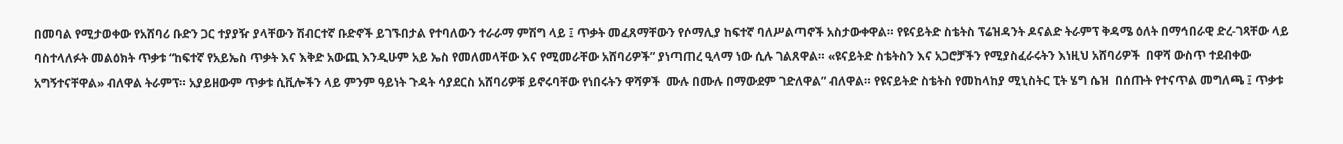በመባል የሚታወቀው የአሸባሪ ቡድን ጋር ተያያዥ ያላቸውን ሽብርተኛ ቡድኖች ይገኙበታል የተባለውን ተራራማ ምሽግ ላይ ፤ ጥቃት መፈጸማቸውን የሶማሊያ ከፍተኛ ባለሥልጣኖች አስታውቀዋል። የዩናይትድ ስቴትስ ፕሬዝዳንት ዶናልድ ትራምፕ ቅዳሜ ዕለት በማኅበራዊ ድረ-ገጻቸው ላይ ባስተላለፉት መልዕክት ጥቃቱ “ከፍተኛ የአይኤስ ጥቃት እና እቅድ አውጪ እንዲሁም አይ ኤስ የመለመላቸው እና የሚመራቸው አሸባሪዎች” ያነጣጠረ ዒላማ ነው ሲሉ ገልጸዋል። «ዩናይትድ ስቴትስን እና አጋሮቻችን የሚያስፈራሩትን እነዚህ አሸባሪዎች  በዋሻ ውስጥ ተደብቀው አግኝተናቸዋል» ብለዋል ትራምፕ። አያይዘውም ጥቃቱ ሲቪሎችን ላይ ምንም ዓይነት ጉዳት ሳያደርስ አሸባሪዎቹ ይኖሩባቸው የነበሩትን ዋሻዎች  ሙሉ በሙሉ በማውደም ገድለዋል” ብለዋል። የዩናይትድ ስቴትስ የመከላከያ ሚኒስትር ፒት ሄግ ሴዝ  በሰጡት የተናጥል መግለጫ ፤ ጥቃቱ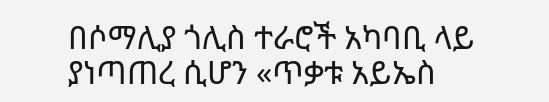በሶማሊያ ጎሊስ ተራሮች አካባቢ ላይ ያነጣጠረ ሲሆን «ጥቃቱ አይኤስ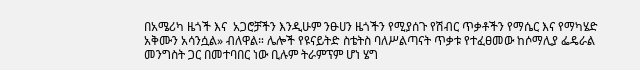በአሜሪካ ዜጎች እና  አጋሮቻችን እንዲሁም ንፁሀን ዜጎችን የሚያሰጉ የሽብር ጥቃቶችን የማሴር እና የማካሄድ አቅሙን አሳንሷል» ብለዋል። ሌሎች የዩናይትድ ስቴትስ ባለሥልጣናት ጥቃቱ የተፈፀመው ከሶማሊያ ፌዴራል መንግስት ጋር በመተባበር ነው ቢሉም ትራምፕም ሆነ ሄግ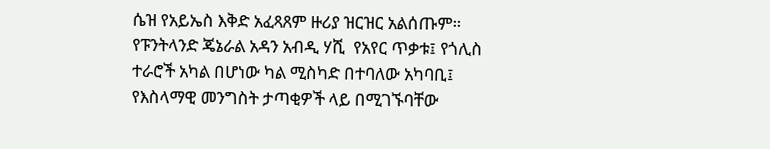ሴዝ የአይኤስ እቅድ አፈጻጸም ዙሪያ ዝርዝር አልሰጡም። የፑንትላንድ ጄኔራል አዳን አብዲ ሃሺ  የአየር ጥቃቱ፤ የጎሊስ ተራሮች አካል በሆነው ካል ሚስካድ በተባለው አካባቢ፤  የእስላማዊ መንግስት ታጣቂዎች ላይ በሚገኙባቸው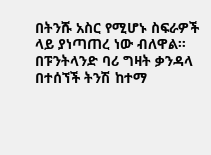በትንሹ አስር የሚሆኑ ስፍራዎች ላይ ያነጣጠረ ነው ብለዋል። በፑንትላንድ ባሪ ግዛት ቃንዳላ በተሰኘች ትንሽ ከተማ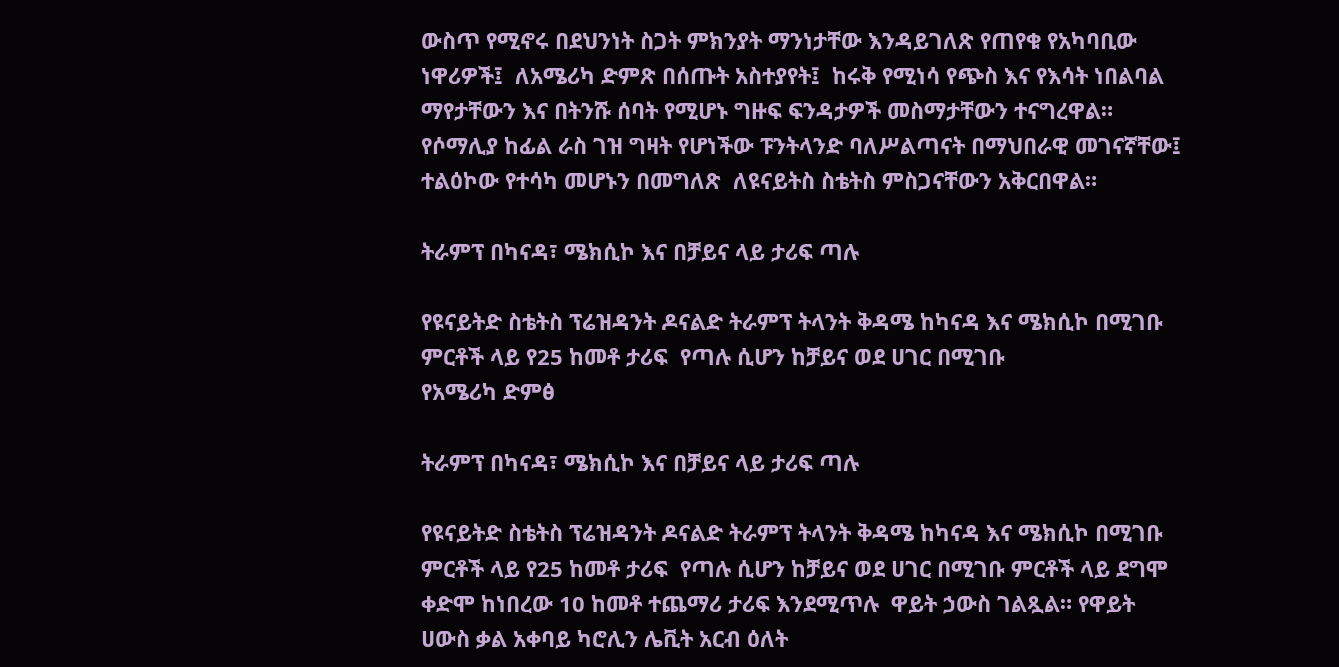ውስጥ የሚኖሩ በደህንነት ስጋት ምክንያት ማንነታቸው እንዳይገለጽ የጠየቁ የአካባቢው ነዋሪዎች፤  ለአሜሪካ ድምጽ በሰጡት አስተያየት፤  ከሩቅ የሚነሳ የጭስ እና የእሳት ነበልባል ማየታቸውን እና በትንሹ ሰባት የሚሆኑ ግዙፍ ፍንዳታዎች መስማታቸውን ተናግረዋል። የሶማሊያ ከፊል ራስ ገዝ ግዛት የሆነችው ፑንትላንድ ባለሥልጣናት በማህበራዊ መገናኛቸው፤ ተልዕኮው የተሳካ መሆኑን በመግለጽ  ለዩናይትስ ስቴትስ ምስጋናቸውን አቅርበዋል።

ትራምፕ በካናዳ፣ ሜክሲኮ እና በቻይና ላይ ታሪፍ ጣሉ

የዩናይትድ ስቴትስ ፕሬዝዳንት ዶናልድ ትራምፕ ትላንት ቅዳሜ ከካናዳ እና ሜክሲኮ በሚገቡ ምርቶች ላይ የ25 ከመቶ ታሪፍ  የጣሉ ሲሆን ከቻይና ወደ ሀገር በሚገቡ
የአሜሪካ ድምፅ

ትራምፕ በካናዳ፣ ሜክሲኮ እና በቻይና ላይ ታሪፍ ጣሉ

የዩናይትድ ስቴትስ ፕሬዝዳንት ዶናልድ ትራምፕ ትላንት ቅዳሜ ከካናዳ እና ሜክሲኮ በሚገቡ ምርቶች ላይ የ25 ከመቶ ታሪፍ  የጣሉ ሲሆን ከቻይና ወደ ሀገር በሚገቡ ምርቶች ላይ ደግሞ ቀድሞ ከነበረው 10 ከመቶ ተጨማሪ ታሪፍ እንደሚጥሉ  ዋይት ኃውስ ገልጿል። የዋይት ሀውስ ቃል አቀባይ ካሮሊን ሌቪት አርብ ዕለት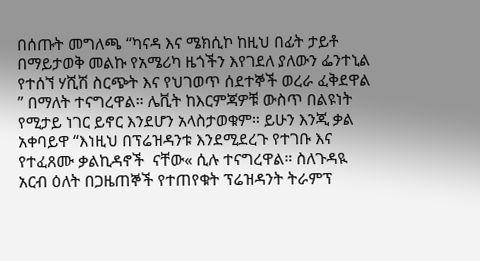በሰጡት መግለጫ “ካናዳ እና ሜክሲኮ ከዚህ በፊት ታይቶ በማይታወቅ መልኩ የአሜሪካ ዜጎችን እየገደለ ያለውን ፌንተኒል የተሰኘ ሃሺሽ ስርጭት እና የህገወጥ ሰደተኞች ወረራ ፈቅደዋል ” በማለት ተናግረዋል። ሌቪት ከእርምጃዎቹ ውስጥ በልዩነት የሚታይ ነገር ይኖር እንደሆን አላስታወቁም። ይሁን እንጂ ቃል አቀባይዋ “እነዚህ በፕሬዝዳንቱ እንደሚደረጉ የተገቡ እና የተፈጸሙ ቃልኪዳኖች  ናቸው« ሲሉ ተናግረዋል። ስለጉዳዪ አርብ ዕለት በጋዜጠኞች የተጠየቁት ፕሬዝዳንት ትራምፕ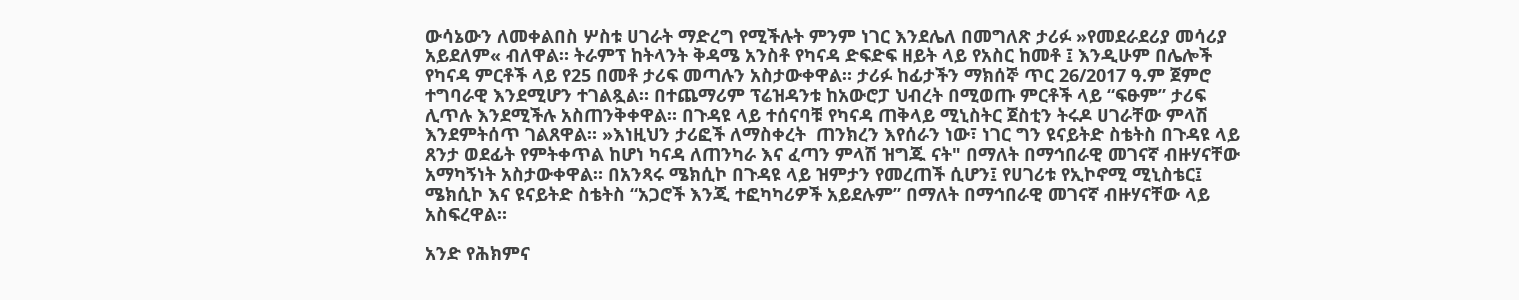ውሳኔውን ለመቀልበስ ሦስቱ ሀገራት ማድረግ የሚችሉት ምንም ነገር እንደሌለ በመግለጽ ታሪፉ »የመደራደሪያ መሳሪያ አይደለም« ብለዋል። ትራምፕ ከትላንት ቅዳሜ አንስቶ የካናዳ ድፍድፍ ዘይት ላይ የአስር ከመቶ ፤ እንዲሁም በሌሎች የካናዳ ምርቶች ላይ የ25 በመቶ ታሪፍ መጣሉን አስታውቀዋል። ታሪፉ ከፊታችን ማክሰኞ ጥር 26/2017 ዓ.ም ጀምሮ ተግባራዊ እንደሚሆን ተገልጿል። በተጨማሪም ፕሬዝዳንቱ ከአውሮፓ ህብረት በሚወጡ ምርቶች ላይ “ፍፁም” ታሪፍ ሊጥሉ እንደሚችሉ አስጠንቅቀዋል። በጉዳዩ ላይ ተሰናባቹ የካናዳ ጠቅላይ ሚኒስትር ጀስቲን ትሩዶ ሀገራቸው ምላሽ እንደምትሰጥ ገልጸዋል። »እነዚህን ታሪፎች ለማስቀረት  ጠንክረን እየሰራን ነው፣ ነገር ግን ዩናይትድ ስቴትስ በጉዳዩ ላይ ጸንታ ወደፊት የምትቀጥል ከሆነ ካናዳ ለጠንካራ እና ፈጣን ምላሽ ዝግጁ ናት" በማለት በማኅበራዊ መገናኛ ብዙሃናቸው አማካኝነት አስታውቀዋል። በአንጻሩ ሜክሲኮ በጉዳዩ ላይ ዝምታን የመረጠች ሲሆን፤ የሀገሪቱ የኢኮኖሚ ሚኒስቴር፤ ሜክሲኮ እና ዩናይትድ ስቴትስ “አጋሮች እንጂ ተፎካካሪዎች አይደሉም” በማለት በማኅበራዊ መገናኛ ብዙሃናቸው ላይ አስፍረዋል።

አንድ የሕክምና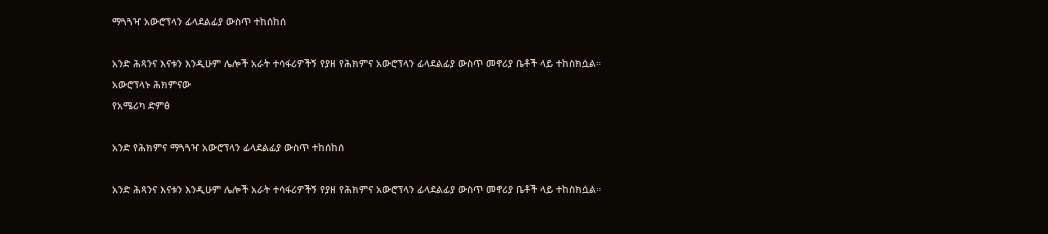ማጓጓዣ አውሮፕላን ፊላደልፊያ ውስጥ ተከሰከሰ

አንድ ሕጻንና እናቱን እንዲሁም ሌሎች አራት ተሳፋሪዎችኝ የያዘ የሕክምና አውሮፕላን ፊላደልፊያ ውስጥ መኖሪያ ቤቶች ላይ ተከስክሷል። አውሮፕላኑ ሕክምናው
የአሜሪካ ድምፅ

አንድ የሕክምና ማጓጓዣ አውሮፕላን ፊላደልፊያ ውስጥ ተከሰከሰ

አንድ ሕጻንና እናቱን እንዲሁም ሌሎች አራት ተሳፋሪዎችኝ የያዘ የሕክምና አውሮፕላን ፊላደልፊያ ውስጥ መኖሪያ ቤቶች ላይ ተከስክሷል።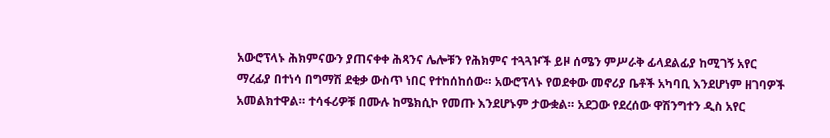አውሮፕላኑ ሕክምናውን ያጠናቀቀ ሕጻንና ሌሎቹን የሕክምና ተጓጓዦች ይዞ ሰሜን ምሥራቅ ፊላደልፊያ ከሚገኝ አየር ማረፊያ በተነሳ በግማሽ ደቂቃ ውስጥ ነበር የተከሰከሰው። አውሮፕላኑ የወደቀው መኖሪያ ቤቶች አካባቢ እንደሆነም ዘገባዎች አመልክተዋል። ተሳፋሪዎቹ በሙሉ ከሜክሲኮ የመጡ እንደሆኑም ታውቋል። አደጋው የደረሰው ዋሽንግተን ዲስ አየር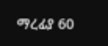ማረፊያ 60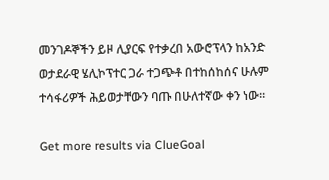መንገዶኞችን ይዞ ሊያርፍ የተቃረበ አውሮፕላን ከአንድ ወታደራዊ ሄሊኮፕተር ጋራ ተጋጭቶ በተከሰከሰና ሁሉም ተሳፋሪዎች ሕይወታቸውን ባጡ በሁለተኛው ቀን ነው።

Get more results via ClueGoal